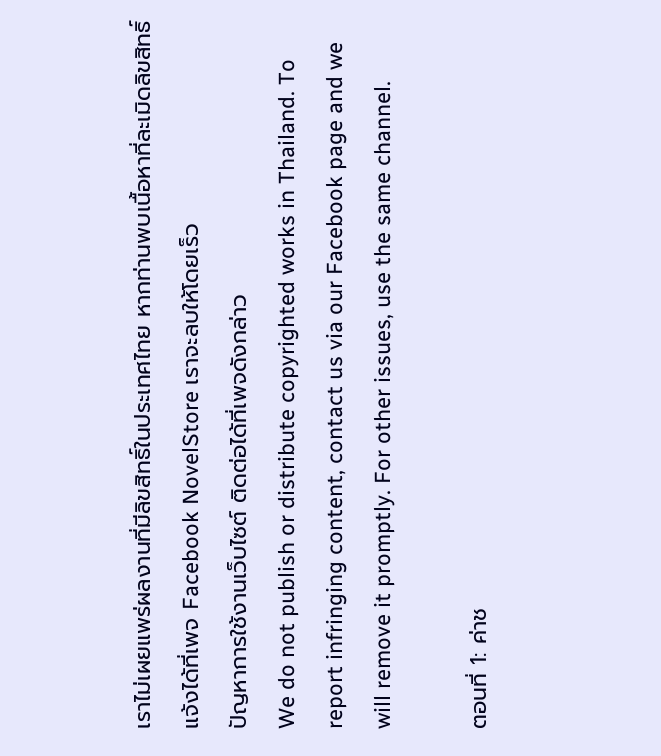เราไม่เผยแพร่ผลงานที่มีลิขสิทธิ์ในประเทศไทย หากท่านพบเนื้อหาที่ละเมิดลิขสิทธิ์ แจ้งได้ที่เพจ Facebook NovelStore เราจะลบให้โดยเร็ว
ปัญหาการใช้งานเว็บไซต์ ติดต่อได้ที่เพจดังกล่าว
We do not publish or distribute copyrighted works in Thailand. To report infringing content, contact us via our Facebook page and we will remove it promptly. For other issues, use the same channel.

ตอนที่ 1: ค่าช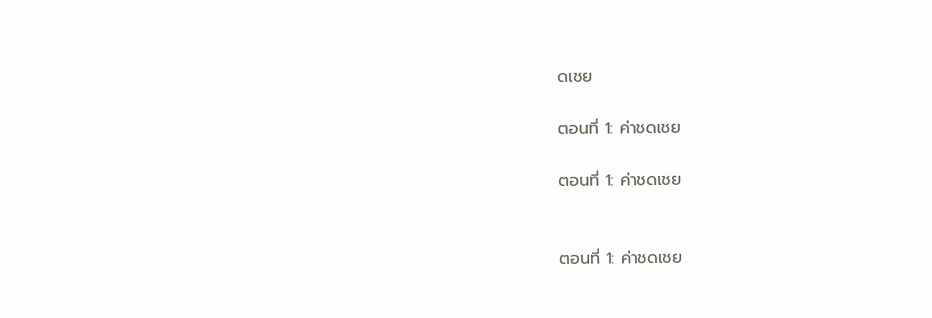ดเชย

ตอนที่ 1: ค่าชดเชย

ตอนที่ 1: ค่าชดเชย


ตอนที่ 1: ค่าชดเชย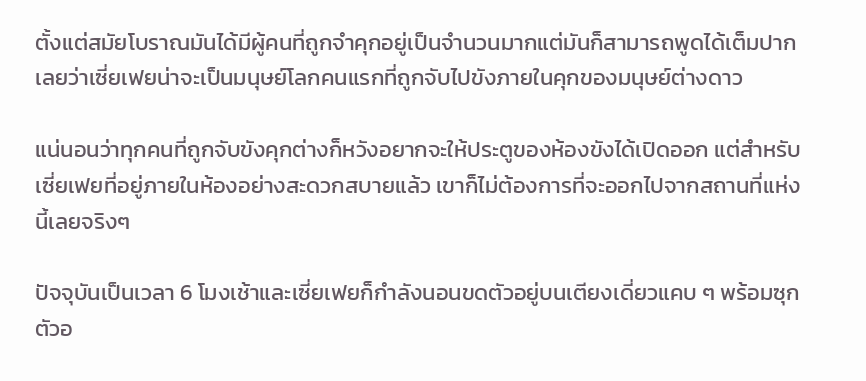ตั้งแต่สมัยโบราณมันได้มีผู้คนที่ถูกจำคุกอยู่เป็นจำนวนมากแต่มันก็สามารถพูดได้เต็มปากเลยว่าเซี่ยเฟยน่าจะเป็นมนุษย์โลกคนแรกที่ถูกจับไปขังภายในคุกของมนุษย์ต่างดาว

แน่นอนว่าทุกคนที่ถูกจับขังคุกต่างก็หวังอยากจะให้ประตูของห้องขังได้เปิดออก แต่สำหรับเซี่ยเฟยที่อยู่ภายในห้องอย่างสะดวกสบายแล้ว เขาก็ไม่ต้องการที่จะออกไปจากสถานที่แห่งนี้เลยจริงๆ

ปัจจุบันเป็นเวลา 6 โมงเช้าและเซี่ยเฟยก็กำลังนอนขดตัวอยู่บนเตียงเดี่ยวแคบ ๆ พร้อมซุกตัวอ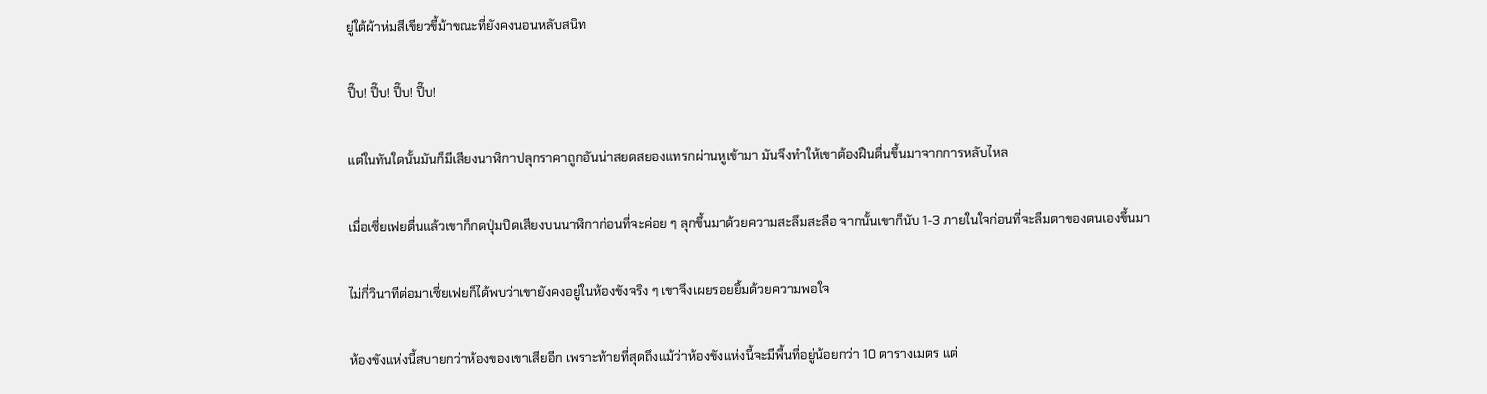ยู่ใต้ผ้าห่มสีเขียวขี้ม้าขณะที่ยังคงนอนหลับสนิท

ปี๊บ! ปี๊บ! ปี๊บ! ปี๊บ!

แต่ในทันใดนั้นมันก็มีเสียงนาฬิกาปลุกราคาถูกอันน่าสยดสยองแทรกผ่านหูเข้ามา มันจึงทำให้เขาต้องฝืนตื่นขึ้นมาจากการหลับไหล

เมื่อเซี่ยเฟยตื่นแล้วเขาก็กดปุ่มปิดเสียงบนนาฬิกาก่อนที่จะค่อย ๆ ลุกขึ้นมาด้วยความสะลึมสะลือ จากนั้นเขาก็นับ 1-3 ภายในใจก่อนที่จะลืมตาของตนเองขึ้นมา

ไม่กี่วินาทีต่อมาเซี่ยเฟยก็ได้พบว่าเขายังคงอยู่ในห้องขังจริง ๆ เขาจึงเผยรอยยิ้มด้วยความพอใจ

ห้องขังแห่งนี้สบายกว่าห้องของเขาเสียอีก เพราะท้ายที่สุดถึงแม้ว่าห้องขังแห่งนี้จะมีพื้นที่อยู่น้อยกว่า 10 ตารางเมตร แต่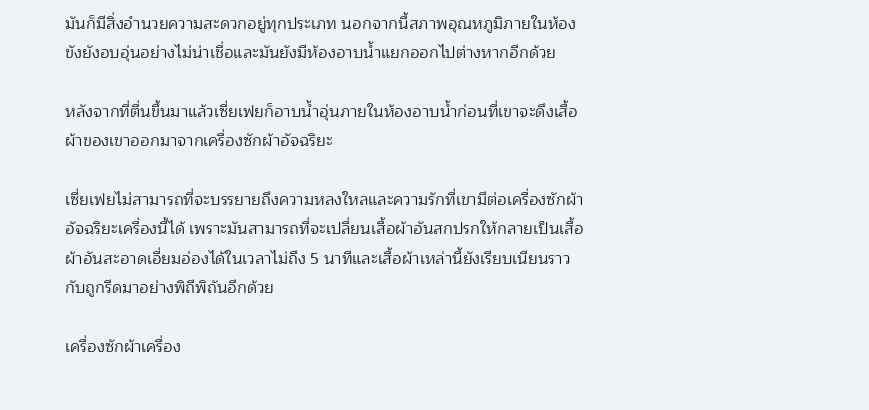มันก็มีสิ่งอำนวยความสะดวกอยู่ทุกประเภท นอกจากนี้สภาพอุณหภูมิภายในห้องขังยังอบอุ่นอย่างไม่น่าเชื่อและมันยังมีห้องอาบน้ำแยกออกไปต่างหากอีกด้วย

หลังจากที่ตื่นขึ้นมาแล้วเซี่ยเฟยก็อาบน้ำอุ่นภายในห้องอาบน้ำก่อนที่เขาจะดึงเสื้อผ้าของเขาออกมาจากเครื่องซักผ้าอัจฉริยะ

เซี่ยเฟยไม่สามารถที่จะบรรยายถึงความหลงใหลและความรักที่เขามีต่อเครื่องซักผ้าอัจฉริยะเครื่องนี้ได้ เพราะมันสามารถที่จะเปลี่ยนเสื้อผ้าอันสกปรกให้กลายเป็นเสื้อผ้าอันสะอาดเอี่ยมอ่องได้ในเวลาไม่ถึง 5 นาทีและเสื้อผ้าเหล่านี้ยังเรียบเนียนราวกับถูกรีดมาอย่างพิถีพิถันอีกด้วย

เครื่องซักผ้าเครื่อง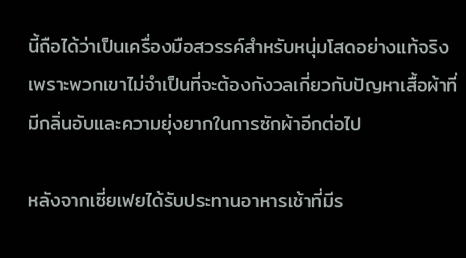นี้ถือได้ว่าเป็นเครื่องมือสวรรค์สำหรับหนุ่มโสดอย่างแท้จริง เพราะพวกเขาไม่จำเป็นที่จะต้องกังวลเกี่ยวกับปัญหาเสื้อผ้าที่มีกลิ่นอับและความยุ่งยากในการซักผ้าอีกต่อไป

หลังจากเซี่ยเฟยได้รับประทานอาหารเช้าที่มีร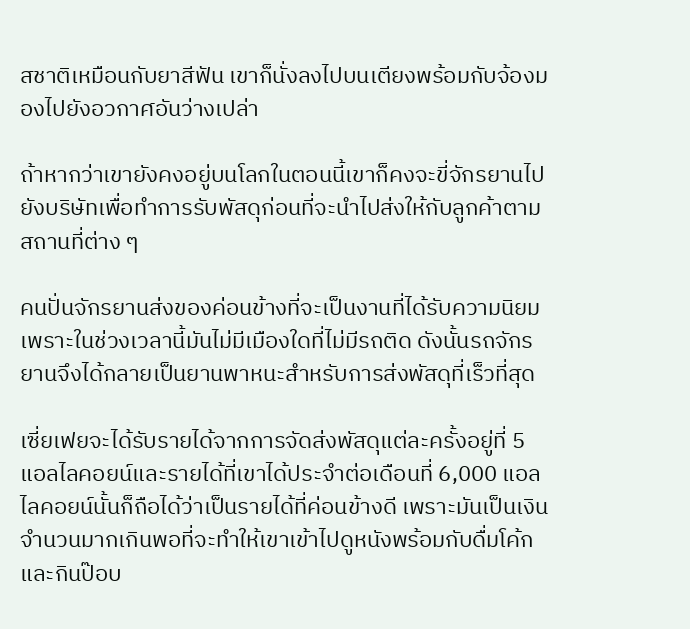สชาติเหมือนกับยาสีฟัน เขาก็นั่งลงไปบนเตียงพร้อมกับจ้องมองไปยังอวกาศอันว่างเปล่า

ถ้าหากว่าเขายังคงอยู่บนโลกในตอนนี้เขาก็คงจะขี่จักรยานไปยังบริษัทเพื่อทำการรับพัสดุก่อนที่จะนำไปส่งให้กับลูกค้าตามสถานที่ต่าง ๆ

คนปั่นจักรยานส่งของค่อนข้างที่จะเป็นงานที่ได้รับความนิยมเพราะในช่วงเวลานี้มันไม่มีเมืองใดที่ไม่มีรถติด ดังนั้นรถจักรยานจึงได้กลายเป็นยานพาหนะสำหรับการส่งพัสดุที่เร็วที่สุด

เซี่ยเฟยจะได้รับรายได้จากการจัดส่งพัสดุแต่ละครั้งอยู่ที่ 5 แอลไลคอยน์และรายได้ที่เขาได้ประจำต่อเดือนที่ 6,000 แอลไลคอยน์นั้นก็ถือได้ว่าเป็นรายได้ที่ค่อนข้างดี เพราะมันเป็นเงินจำนวนมากเกินพอที่จะทำให้เขาเข้าไปดูหนังพร้อมกับดื่มโค้กและกินป๊อบ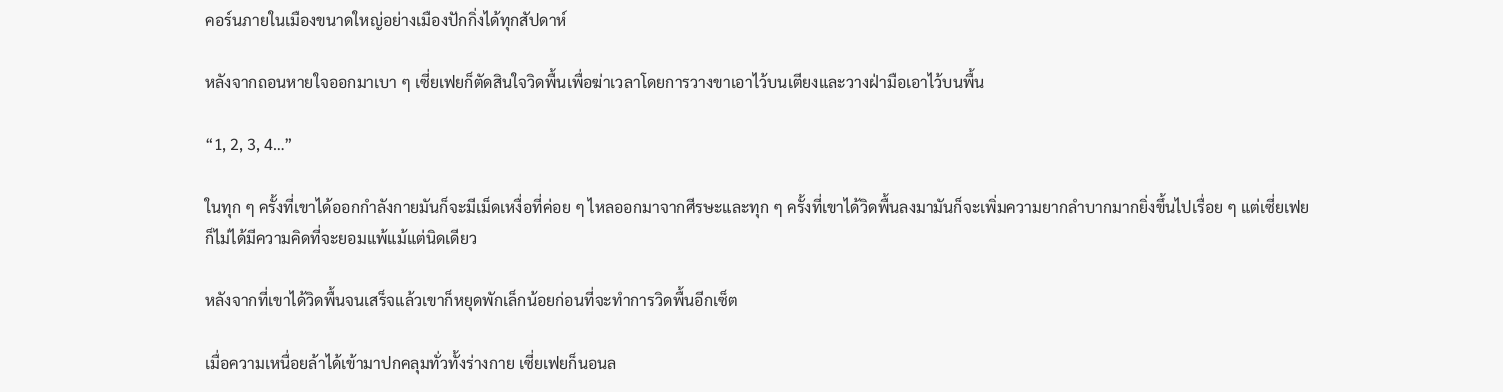คอร์นภายในเมืองขนาดใหญ่อย่างเมืองปักกิ่งได้ทุกสัปดาห์

หลังจากถอนหายใจออกมาเบา ๆ เซี่ยเฟยก็ตัดสินใจวิดพื้นเพื่อฆ่าเวลาโดยการวางขาเอาไว้บนเตียงและวางฝ่ามือเอาไว้บนพื้น

“1, 2, 3, 4…”

ในทุก ๆ ครั้งที่เขาได้ออกกำลังกายมันก็จะมีเม็ดเหงื่อที่ค่อย ๆ ไหลออกมาจากศีรษะและทุก ๆ ครั้งที่เขาได้วิดพื้นลงมามันก็จะเพิ่มความยากลำบากมากยิ่งขึ้นไปเรื่อย ๆ แต่เซี่ยเฟยก็ไม่ได้มีความคิดที่จะยอมแพ้แม้แต่นิดเดียว

หลังจากที่เขาได้วิดพื้นจนเสร็จแล้วเขาก็หยุดพักเล็กน้อยก่อนที่จะทำการวิดพื้นอีกเซ็ต

เมื่อความเหนื่อยล้าได้เข้ามาปกคลุมทั่วทั้งร่างกาย เซี่ยเฟยก็นอนล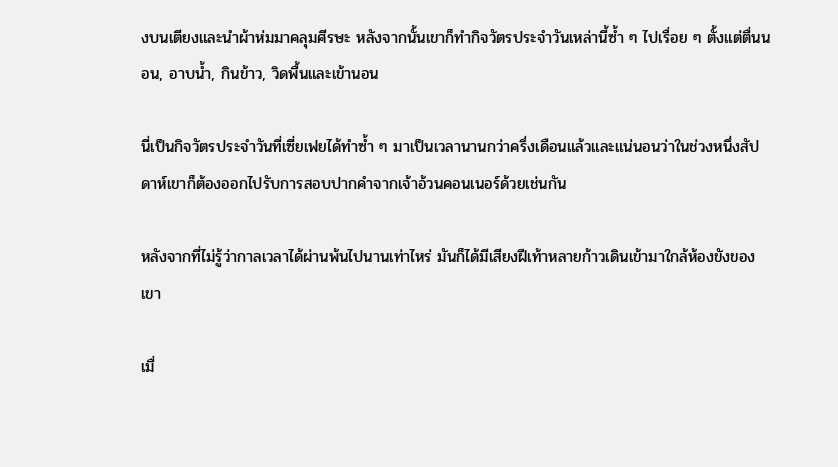งบนเตียงและนำผ้าห่มมาคลุมศีรษะ หลังจากนั้นเขาก็ทำกิจวัตรประจำวันเหล่านี้ซ้ำ ๆ ไปเรื่อย ๆ ตั้งแต่ตื่นนอน, อาบน้ำ, กินข้าว, วิดพื้นและเข้านอน

นี่เป็นกิจวัตรประจำวันที่เซี่ยเฟยได้ทำซ้ำ ๆ มาเป็นเวลานานกว่าครึ่งเดือนแล้วและแน่นอนว่าในช่วงหนึ่งสัปดาห์เขาก็ต้องออกไปรับการสอบปากคำจากเจ้าอ้วนคอนเนอร์ด้วยเช่นกัน

หลังจากที่ไม่รู้ว่ากาลเวลาได้ผ่านพ้นไปนานเท่าไหร่ มันก็ได้มีเสียงฝีเท้าหลายก้าวเดินเข้ามาใกล้ห้องขังของเขา

เมื่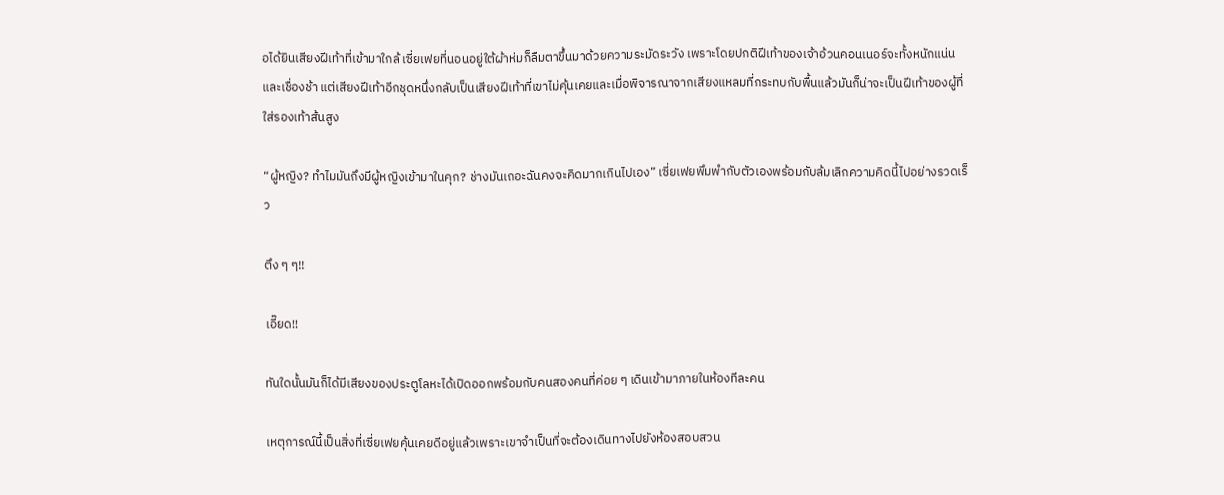อได้ยินเสียงฝีเท้าที่เข้ามาใกล้ เซี่ยเฟยที่นอนอยู่ใต้ผ้าห่มก็ลืมตาขึ้นมาด้วยความระมัดระวัง เพราะโดยปกติฝีเท้าของเจ้าอ้วนคอนเนอร์จะทั้งหนักแน่นและเชื่องช้า แต่เสียงฝีเท้าอีกชุดหนึ่งกลับเป็นเสียงฝีเท้าที่เขาไม่คุ้นเคยและเมื่อพิจารณาจากเสียงแหลมที่กระทบกับพื้นแล้วมันก็น่าจะเป็นฝีเท้าของผู้ที่ใส่รองเท้าส้นสูง

“ผู้หญิง? ทำไมมันถึงมีผู้หญิงเข้ามาในคุก? ช่างมันเถอะฉันคงจะคิดมากเกินไปเอง” เซี่ยเฟยพึมพำกับตัวเองพร้อมกับล้มเลิกความคิดนี้ไปอย่างรวดเร็ว

ตึง ๆ ๆ!!

เอี๊ยด!!

ทันใดนั้นมันก็ได้มีเสียงของประตูโลหะได้เปิดออกพร้อมกับคนสองคนที่ค่อย ๆ เดินเข้ามาภายในห้องทีละคน

เหตุการณ์นี้เป็นสิ่งที่เซี่ยเฟยคุ้นเคยดีอยู่แล้วเพราะเขาจำเป็นที่จะต้องเดินทางไปยังห้องสอบสวน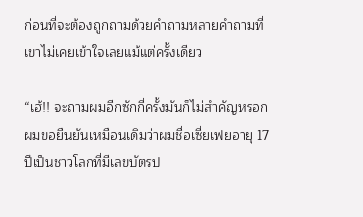ก่อนที่จะต้องถูกถามด้วยคำถามหลายคำถามที่เขาไม่เคยเข้าใจเลยแม้แต่ครั้งเดียว

“เฮ้!! จะถามผมอีกซักกี่ครั้งมันก็ไม่สำคัญหรอก ผมขอยืนยันเหมือนเดิมว่าผมชื่อเซี่ยเฟยอายุ 17 ปีเป็นชาวโลกที่มีเลขบัตรป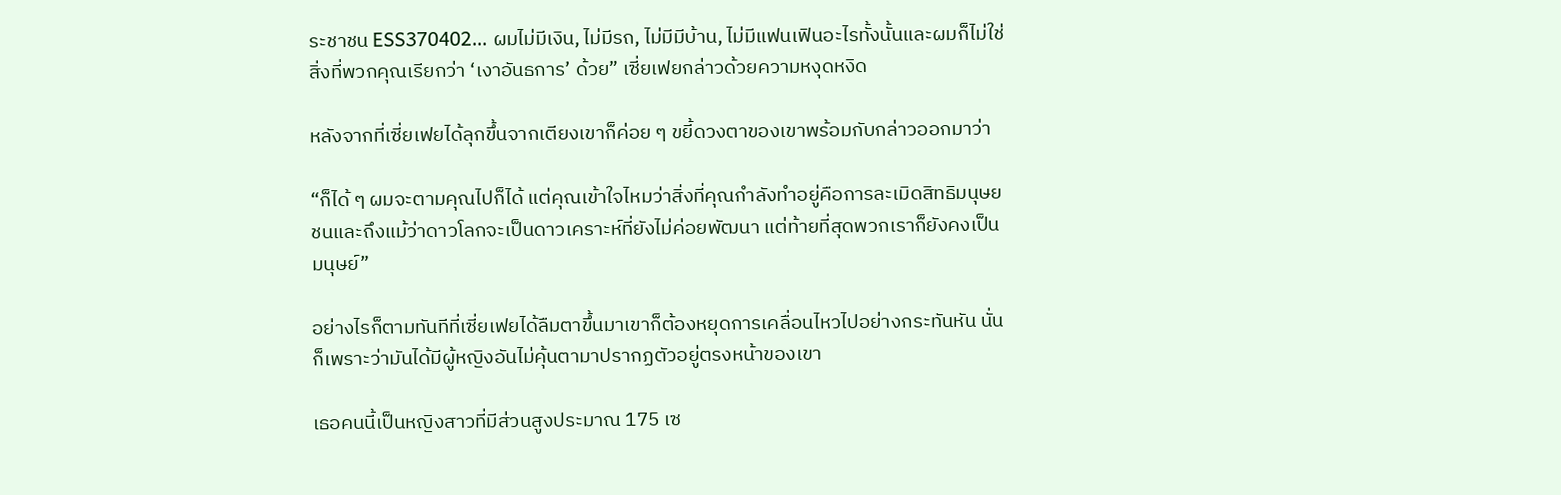ระชาชน ESS370402… ผมไม่มีเงิน, ไม่มีรถ, ไม่มีมีบ้าน, ไม่มีแฟนเฟินอะไรทั้งนั้นและผมก็ไม่ใช่สิ่งที่พวกคุณเรียกว่า ‘เงาอันธการ’ ด้วย” เซี่ยเฟยกล่าวด้วยความหงุดหงิด

หลังจากที่เซี่ยเฟยได้ลุกขึ้นจากเตียงเขาก็ค่อย ๆ ขยี้ดวงตาของเขาพร้อมกับกล่าวออกมาว่า

“ก็ได้ ๆ ผมจะตามคุณไปก็ได้ แต่คุณเข้าใจไหมว่าสิ่งที่คุณกำลังทำอยู่คือการละเมิดสิทธิมนุษยชนและถึงแม้ว่าดาวโลกจะเป็นดาวเคราะห์ที่ยังไม่ค่อยพัฒนา แต่ท้ายที่สุดพวกเราก็ยังคงเป็นมนุษย์”

อย่างไรก็ตามทันทีที่เซี่ยเฟยได้ลืมตาขึ้นมาเขาก็ต้องหยุดการเคลื่อนไหวไปอย่างกระทันหัน นั่นก็เพราะว่ามันได้มีผู้หญิงอันไม่คุ้นตามาปรากฏตัวอยู่ตรงหน้าของเขา

เธอคนนี้เป็นหญิงสาวที่มีส่วนสูงประมาณ 175 เซ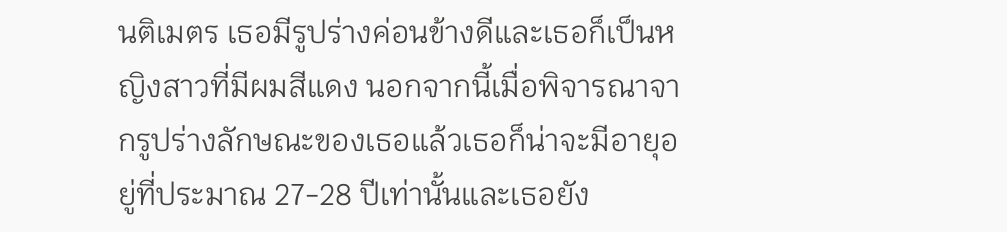นติเมตร เธอมีรูปร่างค่อนข้างดีและเธอก็เป็นหญิงสาวที่มีผมสีแดง นอกจากนี้เมื่อพิจารณาจากรูปร่างลักษณะของเธอแล้วเธอก็น่าจะมีอายุอยู่ที่ประมาณ 27-28 ปีเท่านั้นและเธอยัง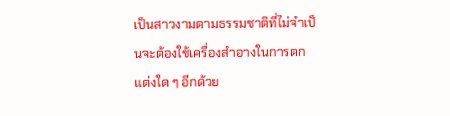เป็นสาวงามตามธรรมชาติที่ไม่จำเป็นจะต้องใช้เครื่องสำอางในการตกแต่งใด ๆ อีกด้วย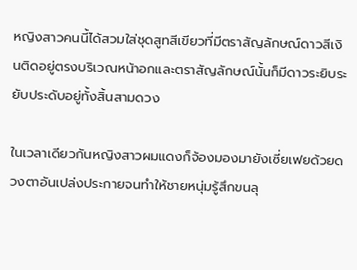หญิงสาวคนนี้ได้สวมใส่ชุดสูทสีเขียวที่มีตราสัญลักษณ์ดาวสีเงินติดอยู่ตรงบริเวณหน้าอกและตราสัญลักษณ์นั้นก็มีดาวระยิบระยับประดับอยู่ทั้งสิ้นสามดวง

ในเวลาเดียวกันหญิงสาวผมแดงก็จ้องมองมายังเซี่ยเฟยด้วยดวงตาอันเปล่งประกายจนทำให้ชายหนุ่มรู้สึกขนลุ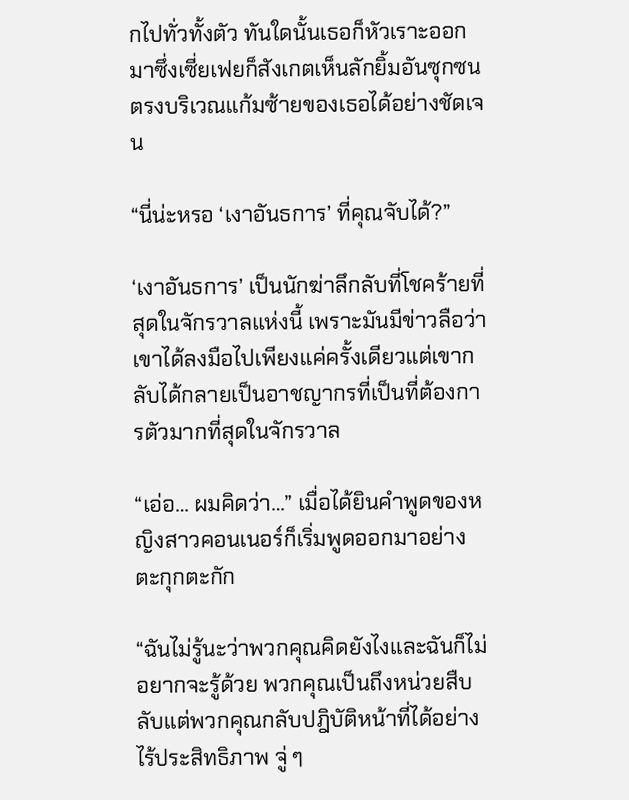กไปทั่วทั้งตัว ทันใดนั้นเธอก็หัวเราะออกมาซึ่งเซี่ยเฟยก็สังเกตเห็นลักยิ้มอันซุกซนตรงบริเวณแก้มซ้ายของเธอได้อย่างชัดเจน

“นี่น่ะหรอ ‘เงาอันธการ’ ที่คุณจับได้?”

‘เงาอันธการ’ เป็นนักฆ่าลึกลับที่โชคร้ายที่สุดในจักรวาลแห่งนี้ เพราะมันมีข่าวลือว่าเขาได้ลงมือไปเพียงแค่ครั้งเดียวแต่เขากลับได้กลายเป็นอาชญากรที่เป็นที่ต้องการตัวมากที่สุดในจักรวาล

“เอ่อ… ผมคิดว่า…” เมื่อได้ยินคำพูดของหญิงสาวคอนเนอร์ก็เริ่มพูดออกมาอย่างตะกุกตะกัก

“ฉันไม่รู้นะว่าพวกคุณคิดยังไงและฉันก็ไม่อยากจะรู้ด้วย พวกคุณเป็นถึงหน่วยสืบลับแต่พวกคุณกลับปฎิบัติหน้าที่ได้อย่างไร้ประสิทธิภาพ จู่ ๆ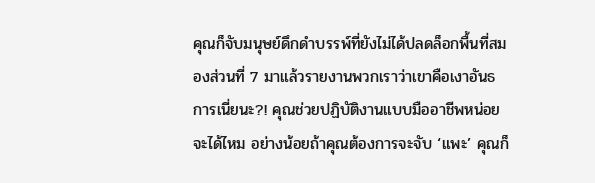คุณก็จับมนุษย์ดึกดำบรรพ์ที่ยังไม่ได้ปลดล็อกพื้นที่สมองส่วนที่ 7 มาแล้วรายงานพวกเราว่าเขาคือเงาอันธการเนี่ยนะ?! คุณช่วยปฏิบัติงานแบบมืออาชีพหน่อยจะได้ไหม อย่างน้อยถ้าคุณต้องการจะจับ ‘แพะ’ คุณก็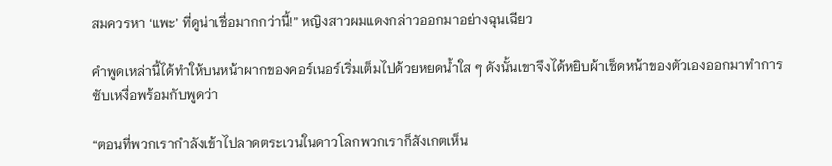สมควรหา ‘แพะ’ ที่ดูน่าเชื่อมากกว่านี้!” หญิงสาวผมแดงกล่าวออกมาอย่างฉุนเฉียว

คำพูดเหล่านี้ได้ทำให้บนหน้าผากของคอร์เนอร์เริ่มเต็มไปด้วยหยดน้ำใส ๆ ดังนั้นเขาจึงได้หยิบผ้าเช็ดหน้าของตัวเองออกมาทำการซับเหงื่อพร้อมกับพูดว่า

“ตอนที่พวกเรากำลังเข้าไปลาดตระเวนในดาวโลกพวกเราก็สังเกตเห็น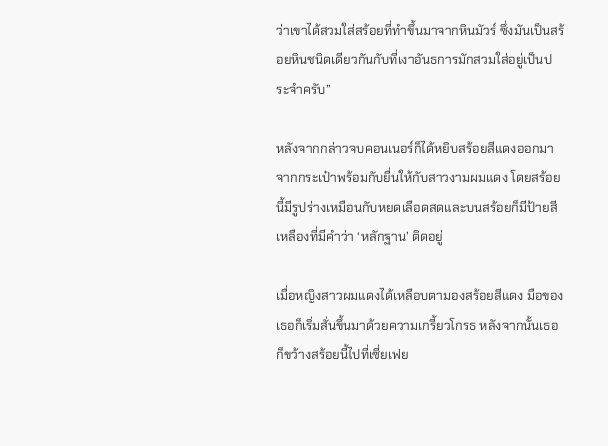ว่าเขาได้สวมใส่สร้อยที่ทำขึ้นมาจากหินมัวร์ ซึ่งมันเป็นสร้อยหินชนิดเดียวกันกับที่เงาอันธการมักสวมใส่อยู่เป็นประจำครับ”

หลังจากกล่าวจบคอนเนอร์ก็ได้หยิบสร้อยสีแดงออกมาจากกระเป๋าพร้อมกับยื่นให้กับสาวงามผมแดง โดยสร้อยนี้มีรูปร่างเหมือนกับหยดเลือดสดและบนสร้อยก็มีป้ายสีเหลืองที่มีคำว่า ‘หลักฐาน’ ติดอยู่

เมื่อหญิงสาวผมแดงได้เหลือบตามองสร้อยสีแดง มือของเธอก็เริ่มสั่นขึ้นมาด้วยความเกรี้ยวโกรธ หลังจากนั้นเธอก็ขว้างสร้อยนี้ไปที่เซี่ยเฟย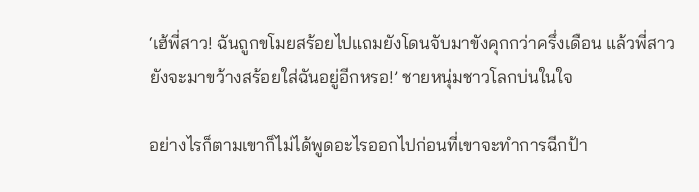‘เฮ้พี่สาว! ฉันถูกขโมยสร้อยไปแถมยังโดนจับมาขังคุกกว่าครึ่งเดือน แล้วพี่สาวยังจะมาขว้างสร้อยใส่ฉันอยู่อีกหรอ!’ ชายหนุ่มชาวโลกบ่นในใจ

อย่างไรก็ตามเขาก็ไม่ได้พูดอะไรออกไปก่อนที่เขาจะทำการฉีกป้า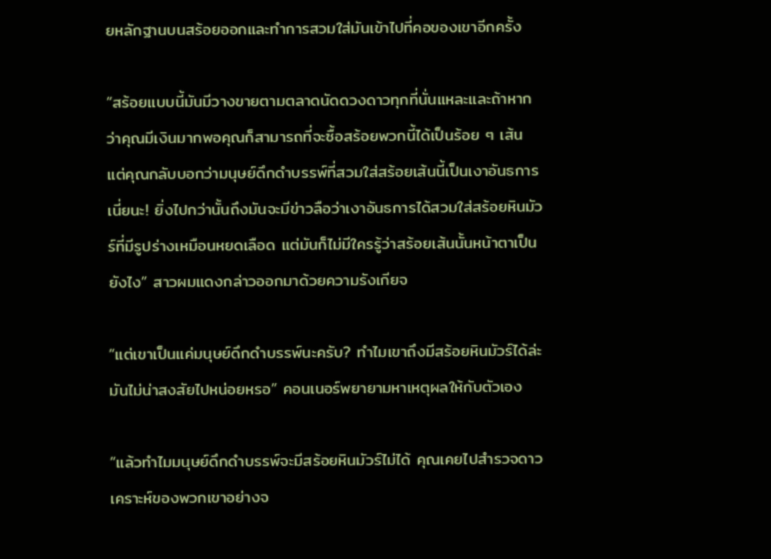ยหลักฐานบนสร้อยออกและทำการสวมใส่มันเข้าไปที่คอของเขาอีกครั้ง

“สร้อยแบบนี้มันมีวางขายตามตลาดนัดดวงดาวทุกที่นั่นแหละและถ้าหากว่าคุณมีเงินมากพอคุณก็สามารถที่จะซื้อสร้อยพวกนี้ได้เป็นร้อย ๆ เส้น แต่คุณกลับบอกว่ามนุษย์ดึกดำบรรพ์ที่สวมใส่สร้อยเส้นนี้เป็นเงาอันธการเนี่ยนะ! ยิ่งไปกว่านั้นถึงมันจะมีข่าวลือว่าเงาอันธการได้สวมใส่สร้อยหินมัวร์ที่มีรูปร่างเหมือนหยดเลือด แต่มันก็ไม่มีใครรู้ว่าสร้อยเส้นนั้นหน้าตาเป็นยังไง” สาวผมแดงกล่าวออกมาด้วยความรังเกียจ

“แต่เขาเป็นแค่มนุษย์ดึกดำบรรพ์นะครับ? ทำไมเขาถึงมีสร้อยหินมัวร์ได้ล่ะ มันไม่น่าสงสัยไปหน่อยหรอ” คอนเนอร์พยายามหาเหตุผลให้กับตัวเอง

“แล้วทำไมมนุษย์ดึกดำบรรพ์จะมีสร้อยหินมัวร์ไม่ได้ คุณเคยไปสำรวจดาวเคราะห์ของพวกเขาอย่างจ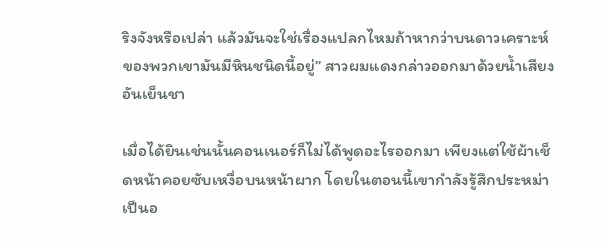ริงจังหรือเปล่า แล้วมันจะใช่เรื่องแปลกไหมถ้าหากว่าบนดาวเคราะห์ของพวกเขามันมีหินชนิดนี้อยู่” สาวผมแดงกล่าวออกมาด้วยน้ำเสียงอันเย็นชา

เมื่อได้ยินเช่นนั้นคอนเนอร์ก็ไม่ได้พูดอะไรออกมา เพียงแต่ใช้ผ้าเช็ดหน้าคอยซับเหงื่อบนหน้าผาก โดยในตอนนี้เขากำลังรู้สึกประหม่าเป็นอ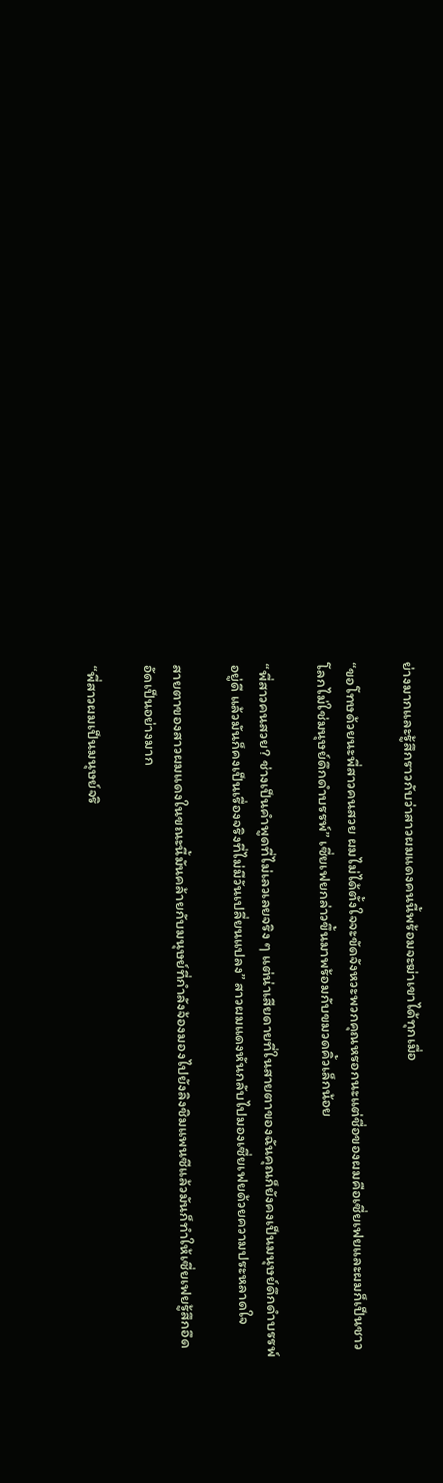ย่างมากและรู้สึกราวกับว่าสาวผมแดงคนนี้พร้อมจะฆ่าเขาได้ทุกเมื่อ

“ขอโทษด้วยนะพี่สาวคนสวย ผมไม่ได้ตั้งใจจะขัดจังหวะพวกคุณหรอกนะแต่ชื่อของผมคือเซี่ยเฟยและผมก็เป็นชาวโลกไม่ใช่มนุษย์ดึกดำบรรพ์” เซี่ยเฟยกล่าวขึ้นมาพร้อมกับขมวดคิ้วเล็กน้อย

“พี่สาวคนสวย? ช่างเป็นคำพูดที่ไม่เลวเลยจริง ๆ แต่น่าเสียดายที่ในสายตาของฉันคุณก็ยังคงเป็นมนุษย์ดึกดำบรรพ์อยู่ดี แล้วมันก็คงเป็นเรื่องจริงที่ไม่มีวันเปลี่ยนแปลง” สาวผมแดงหันกลับไปมองเซี่ยเฟยด้วยความประหลาดใจ

สายตาของสาวผมแดงในขณะนี้มันคล้ายกับมนุษย์ที่กำลังจ้องมองไปยังลิงชิมแพนซีแล้วมันก็ทำให้เซี่ยเฟยรู้สึกอึดอัดเป็นอย่างมาก

“พี่สาวผมเป็นมนุษย์จริ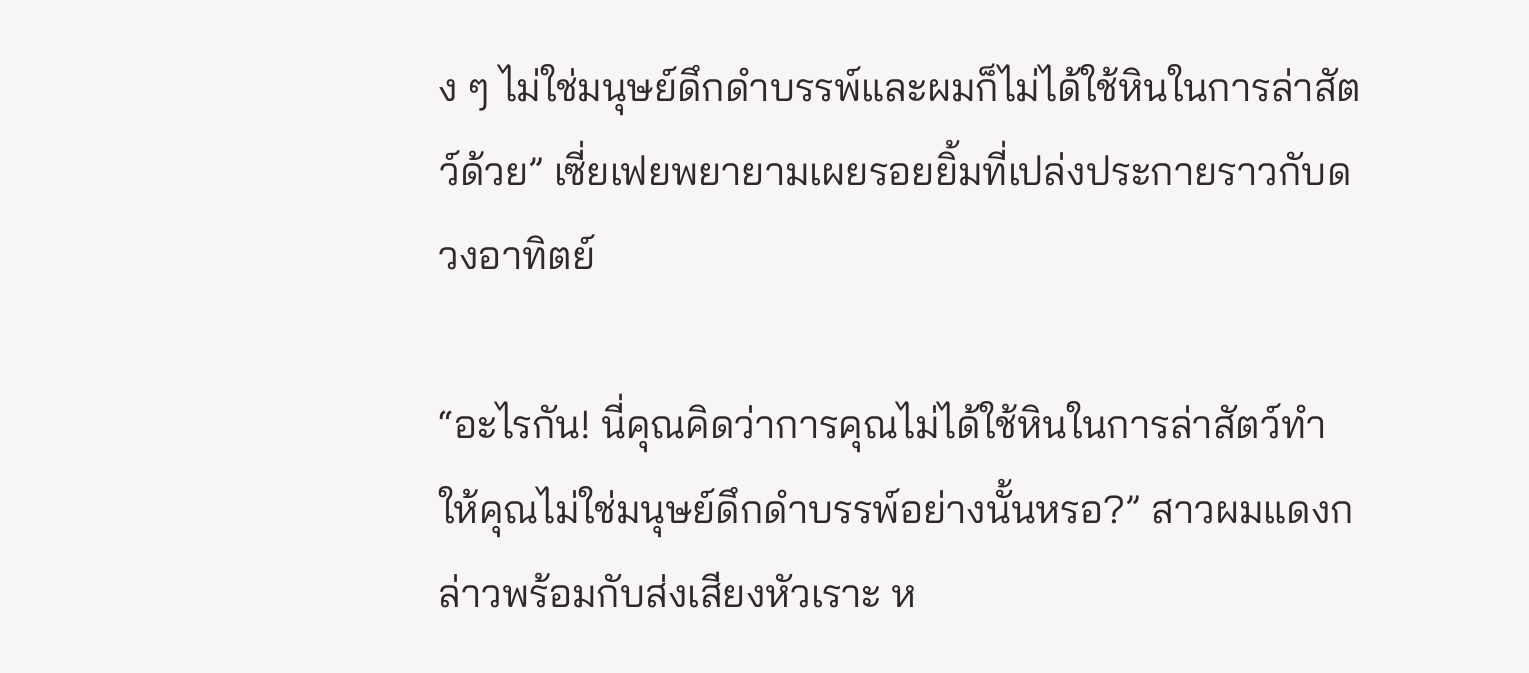ง ๆ ไม่ใช่มนุษย์ดึกดำบรรพ์และผมก็ไม่ได้ใช้หินในการล่าสัตว์ด้วย” เซี่ยเฟยพยายามเผยรอยยิ้มที่เปล่งประกายราวกับดวงอาทิตย์

“อะไรกัน! นี่คุณคิดว่าการคุณไม่ได้ใช้หินในการล่าสัตว์ทำให้คุณไม่ใช่มนุษย์ดึกดำบรรพ์อย่างนั้นหรอ?” สาวผมแดงกล่าวพร้อมกับส่งเสียงหัวเราะ ห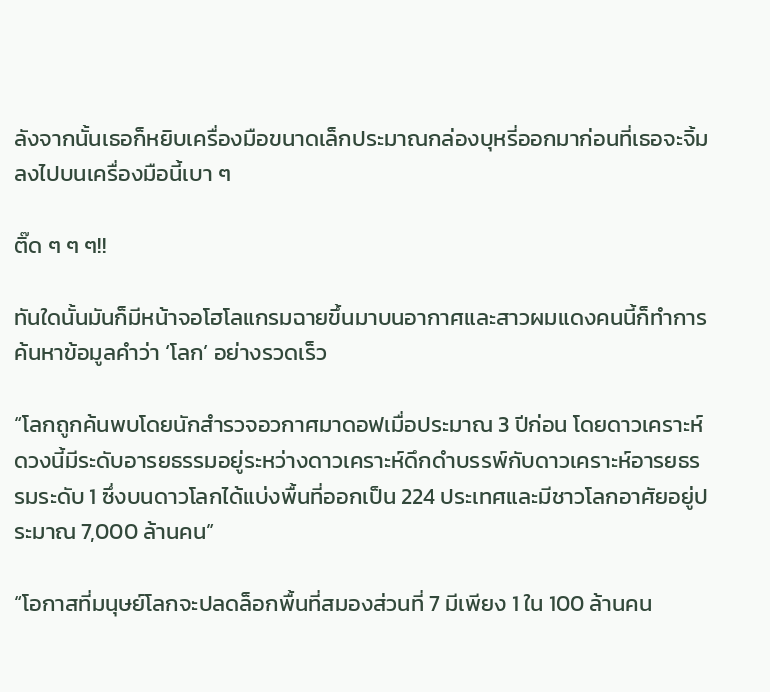ลังจากนั้นเธอก็หยิบเครื่องมือขนาดเล็กประมาณกล่องบุหรี่ออกมาก่อนที่เธอจะจิ้มลงไปบนเครื่องมือนี้เบา ๆ

ติ๊ด ๆ ๆ ๆ!!

ทันใดนั้นมันก็มีหน้าจอโฮโลแกรมฉายขึ้นมาบนอากาศและสาวผมแดงคนนี้ก็ทำการค้นหาข้อมูลคำว่า ‘โลก’ อย่างรวดเร็ว

“โลกถูกค้นพบโดยนักสำรวจอวกาศมาดอฟเมื่อประมาณ 3 ปีก่อน โดยดาวเคราะห์ดวงนี้มีระดับอารยธรรมอยู่ระหว่างดาวเคราะห์ดึกดำบรรพ์กับดาวเคราะห์อารยธรรมระดับ 1 ซึ่งบนดาวโลกได้แบ่งพื้นที่ออกเป็น 224 ประเทศและมีชาวโลกอาศัยอยู่ประมาณ 7,000 ล้านคน”

“โอกาสที่มนุษย์โลกจะปลดล็อกพื้นที่สมองส่วนที่ 7 มีเพียง 1 ใน 100 ล้านคน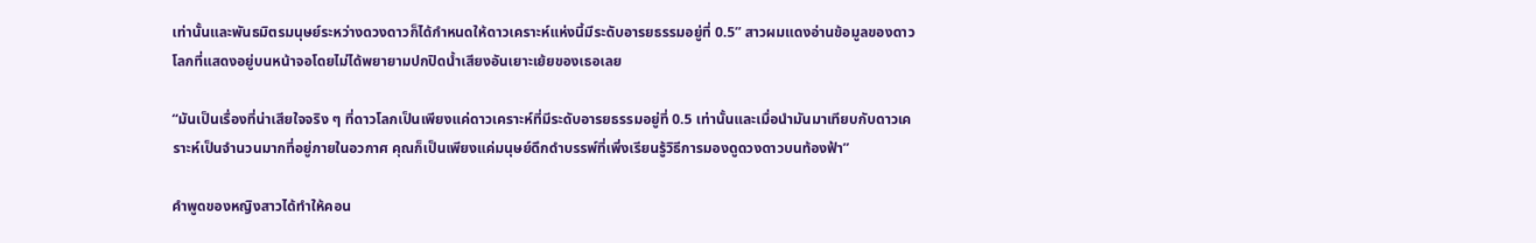เท่านั้นและพันธมิตรมนุษย์ระหว่างดวงดาวก็ได้กำหนดให้ดาวเคราะห์แห่งนี้มีระดับอารยธรรมอยู่ที่ 0.5” สาวผมแดงอ่านข้อมูลของดาวโลกที่แสดงอยู่บนหน้าจอโดยไม่ได้พยายามปกปิดน้ำเสียงอันเยาะเย้ยของเธอเลย

“มันเป็นเรื่องที่น่าเสียใจจริง ๆ ที่ดาวโลกเป็นเพียงแค่ดาวเคราะห์ที่มีระดับอารยธรรมอยู่ที่ 0.5 เท่านั้นและเมื่อนำมันมาเทียบกับดาวเคราะห์เป็นจำนวนมากที่อยู่ภายในอวกาศ คุณก็เป็นเพียงแค่มนุษย์ดึกดำบรรพ์ที่เพิ่งเรียนรู้วิธีการมองดูดวงดาวบนท้องฟ้า”

คำพูดของหญิงสาวได้ทำให้คอน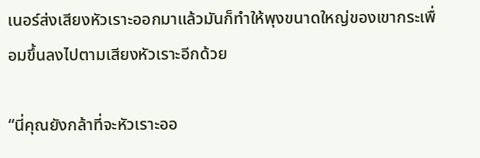เนอร์ส่งเสียงหัวเราะออกมาแล้วมันก็ทำให้พุงขนาดใหญ่ของเขากระเพื่อมขึ้นลงไปตามเสียงหัวเราะอีกด้วย

“นี่คุณยังกล้าที่จะหัวเราะออ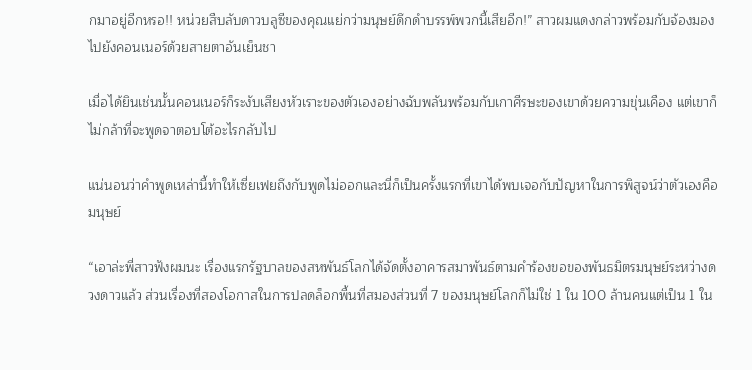กมาอยู่อีกหรอ!! หน่วยสืบลับดาวบลูซีของคุณแย่กว่ามนุษย์ดึกดำบรรพ์พวกนี้เสียอีก!” สาวผมแดงกล่าวพร้อมกับจ้องมองไปยังคอนเนอร์ด้วยสายตาอันเย็นชา

เมื่อได้ยินเช่นนั้นคอนเนอร์ก็ระงับเสียงหัวเราะของตัวเองอย่างฉับพลันพร้อมกับเกาศีรษะของเขาด้วยความขุ่นเคือง แต่เขาก็ไม่กล้าที่จะพูดจาตอบโต้อะไรกลับไป

แน่นอนว่าคำพูดเหล่านี้ทำให้เซี่ยเฟยถึงกับพูดไม่ออกและนี่ก็เป็นครั้งแรกที่เขาได้พบเจอกับปัญหาในการพิสูจน์ว่าตัวเองคือมนุษย์

“เอาล่ะพี่สาวฟังผมนะ เรื่องแรกรัฐบาลของสหพันธ์โลกได้จัดตั้งอาคารสมาพันธ์ตามคำร้องขอของพันธมิตรมนุษย์ระหว่างดวงดาวแล้ว ส่วนเรื่องที่สองโอกาสในการปลดล็อกพื้นที่สมองส่วนที่ 7 ของมนุษย์โลกก็ไม่ใช่ 1 ใน 100 ล้านคนแต่เป็น 1 ใน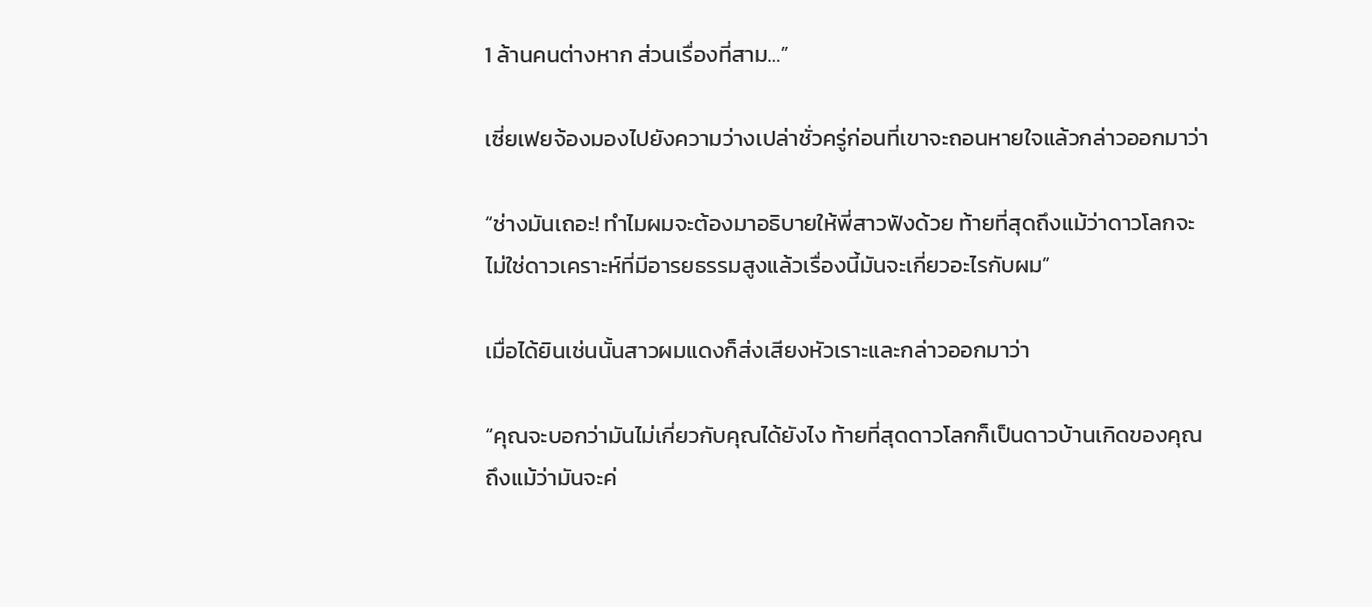1 ล้านคนต่างหาก ส่วนเรื่องที่สาม…”

เซี่ยเฟยจ้องมองไปยังความว่างเปล่าชั่วครู่ก่อนที่เขาจะถอนหายใจแล้วกล่าวออกมาว่า

“ช่างมันเถอะ! ทำไมผมจะต้องมาอธิบายให้พี่สาวฟังด้วย ท้ายที่สุดถึงแม้ว่าดาวโลกจะไม่ใช่ดาวเคราะห์ที่มีอารยธรรมสูงแล้วเรื่องนี้มันจะเกี่ยวอะไรกับผม”

เมื่อได้ยินเช่นนั้นสาวผมแดงก็ส่งเสียงหัวเราะและกล่าวออกมาว่า

“คุณจะบอกว่ามันไม่เกี่ยวกับคุณได้ยังไง ท้ายที่สุดดาวโลกก็เป็นดาวบ้านเกิดของคุณ ถึงแม้ว่ามันจะค่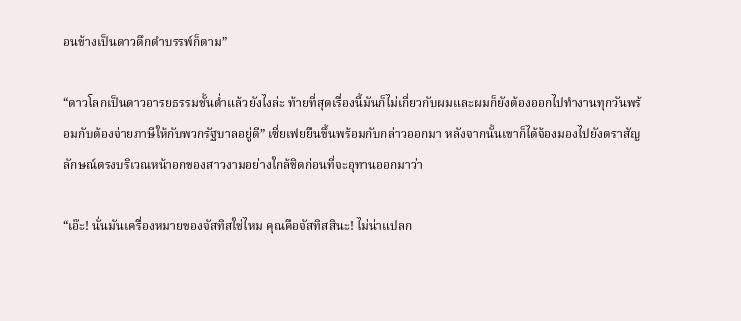อนข้างเป็นดาวดึกดำบรรพ์ก็ตาม”

“ดาวโลกเป็นดาวอารยธรรมชั้นต่ำแล้วยังไงล่ะ ท้ายที่สุดเรื่องนี้มันก็ไม่เกี่ยวกับผมและผมก็ยังต้องออกไปทำงานทุกวันพร้อมกับต้องจ่ายภาษีให้กับพวกรัฐบาลอยู่ดี” เซี่ยเฟยยืนขึ้นพร้อมกับกล่าวออกมา หลังจากนั้นเขาก็ได้จ้องมองไปยังตราสัญลักษณ์ตรงบริเวณหน้าอกของสาวงามอย่างใกล้ชิดก่อนที่จะอุทานออกมาว่า

“เอ๊ะ! นั่นมันเครื่องหมายของจัสทิสใช่ไหม คุณคือจัสทิสสินะ! ไม่น่าแปลก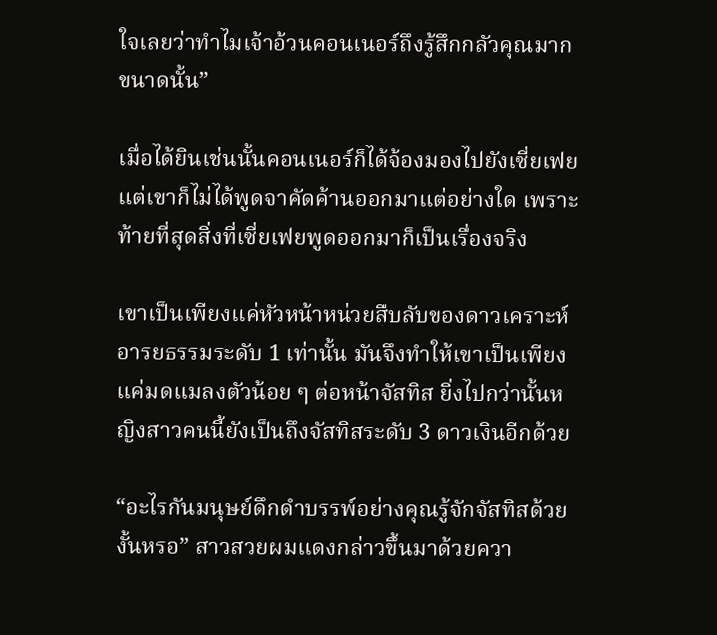ใจเลยว่าทำไมเจ้าอ้วนคอนเนอร์ถึงรู้สึกกลัวคุณมากขนาดนั้น”

เมื่อได้ยินเช่นนั้นคอนเนอร์ก็ได้จ้องมองไปยังเซี่ยเฟยแต่เขาก็ไม่ได้พูดจาคัดค้านออกมาแต่อย่างใด เพราะท้ายที่สุดสิ่งที่เซี่ยเฟยพูดออกมาก็เป็นเรื่องจริง

เขาเป็นเพียงแค่หัวหน้าหน่วยสืบลับของดาวเคราะห์อารยธรรมระดับ 1 เท่านั้น มันจึงทำให้เขาเป็นเพียงแค่มดแมลงตัวน้อย ๆ ต่อหน้าจัสทิส ยิ่งไปกว่านั้นหญิงสาวคนนี้ยังเป็นถึงจัสทิสระดับ 3 ดาวเงินอีกด้วย

“อะไรกันมนุษย์ดึกดำบรรพ์อย่างคุณรู้จักจัสทิสด้วยงั้นหรอ” สาวสวยผมแดงกล่าวขึ้นมาด้วยควา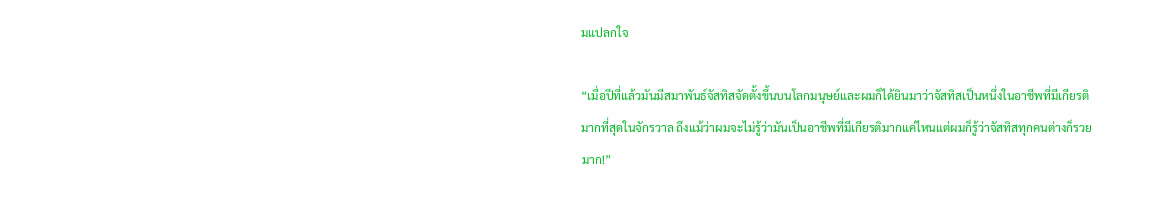มแปลกใจ

“เมื่อปีที่แล้วมันมีสมาพันธ์จัสทิสจัดตั้งขึ้นบนโลกมนุษย์และผมก็ได้ยินมาว่าจัสทิสเป็นหนึ่งในอาชีพที่มีเกียรติมากที่สุดในจักรวาล ถึงแม้ว่าผมจะไม่รู้ว่ามันเป็นอาชีพที่มีเกียรติมากแค่ไหนแต่ผมก็รู้ว่าจัสทิสทุกคนต่างก็รวยมาก!”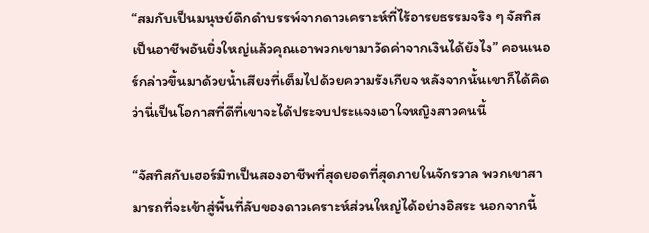“สมกับเป็นมนุษย์ดึกดำบรรพ์จากดาวเคราะห์ที่ไร้อารยธรรมจริง ๆ จัสทิสเป็นอาชีพอันยิ่งใหญ่แล้วคุณเอาพวกเขามาวัดค่าจากเงินได้ยังไง” คอนเนอร์กล่าวขึ้นมาด้วยน้ำเสียงที่เต็มไปด้วยความรังเกียจ หลังจากนั้นเขาก็ได้คิดว่านี่เป็นโอกาสที่ดีที่เขาจะได้ประจบประแจงเอาใจหญิงสาวคนนี้

“จัสทิสกับเฮอร์มิทเป็นสองอาชีพที่สุดยอดที่สุดภายในจักรวาล พวกเขาสามารถที่จะเข้าสู่พื้นที่ลับของดาวเคราะห์ส่วนใหญ่ได้อย่างอิสระ นอกจากนี้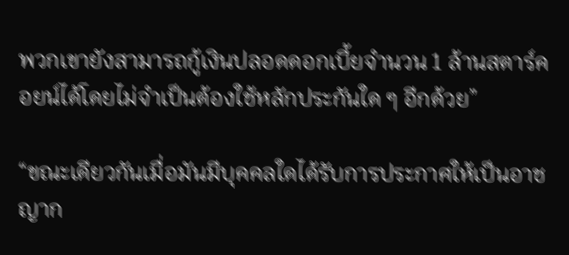พวกเขายังสามารถกู้เงินปลอดดอกเบี้ยจำนวน 1 ล้านสตาร์คอยน์ได้โดยไม่จำเป็นต้องใช้หลักประกันใด ๆ อีกด้วย”

“ขณะเดียวกันเมื่อมันมีบุคคลใดได้รับการประกาศให้เป็นอาชญาก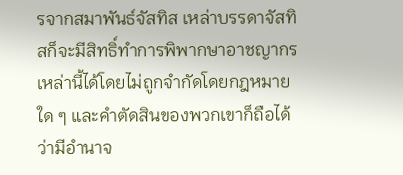รจากสมาพันธ์จัสทิส เหล่าบรรดาจัสทิสก็จะมีสิทธิ์ทำการพิพากษาอาชญากรเหล่านี้ได้โดยไม่ถูกจำกัดโดยกฎหมายใด ๆ และคำตัดสินของพวกเขาก็ถือได้ว่ามีอำนาจ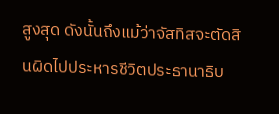สูงสุด ดังนั้นถึงแม้ว่าจัสทิสจะตัดสินผิดไปประหารชีวิตประธานาธิบ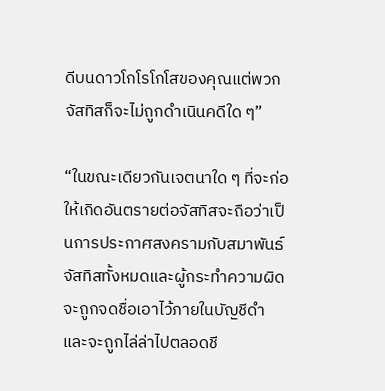ดีบนดาวโกโรโกโสของคุณแต่พวกจัสทิสก็จะไม่ถูกดำเนินคดีใด ๆ”

“ในขณะเดียวกันเจตนาใด ๆ ที่จะก่อให้เกิดอันตรายต่อจัสทิสจะถือว่าเป็นการประกาศสงครามกับสมาพันธ์จัสทิสทั้งหมดและผู้กระทำความผิดจะถูกจดชื่อเอาไว้ภายในบัญชีดำและจะถูกไล่ล่าไปตลอดชี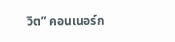วิต” คอนเนอร์ก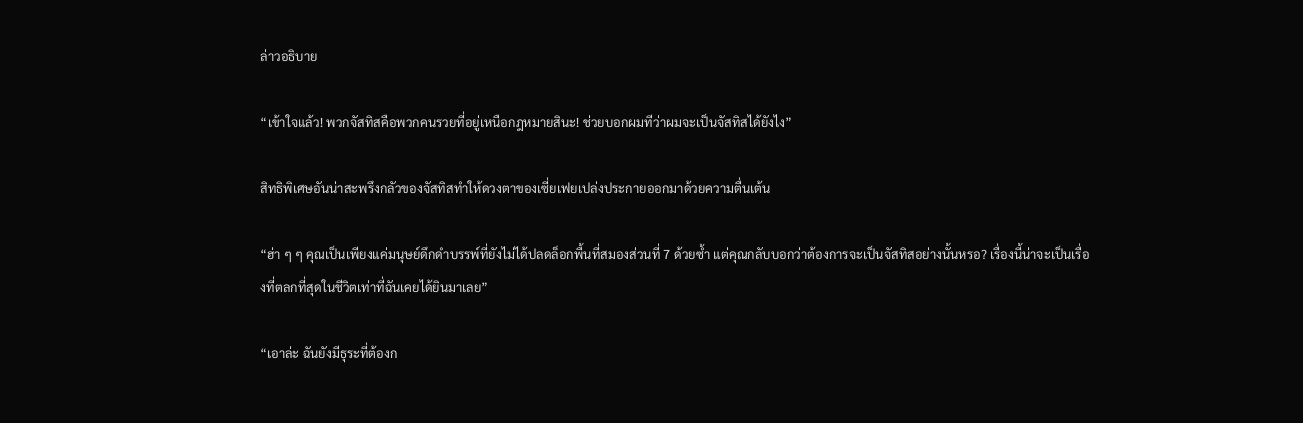ล่าวอธิบาย

“เข้าใจแล้ว! พวกจัสทิสคือพวกคนรวยที่อยู่เหนือกฎหมายสินะ! ช่วยบอกผมทีว่าผมจะเป็นจัสทิสได้ยังไง”

สิทธิพิเศษอันน่าสะพรึงกลัวของจัสทิสทำให้ดวงตาของเซี่ยเฟยเปล่งประกายออกมาด้วยความตื่นเต้น

“ฮ่า ๆ ๆ คุณเป็นเพียงแค่มนุษย์ดึกดำบรรพ์ที่ยังไม่ได้ปลดล็อกพื้นที่สมองส่วนที่ 7 ด้วยซ้ำ แต่คุณกลับบอกว่าต้องการจะเป็นจัสทิสอย่างนั้นหรอ? เรื่องนี้น่าจะเป็นเรื่องที่ตลกที่สุดในชีวิตเท่าที่ฉันเคยได้ยินมาเลย”

“เอาล่ะ ฉันยังมีธุระที่ต้องก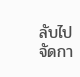ลับไปจัดกา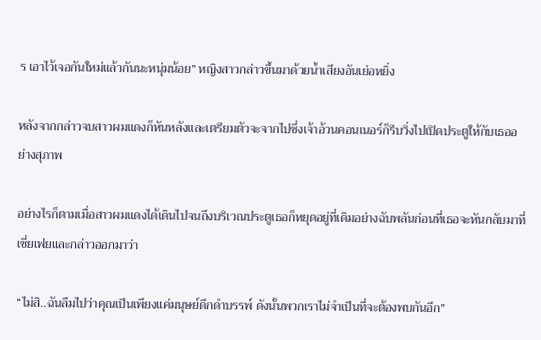ร เอาไว้เจอกันใหม่แล้วกันนะหนุ่มน้อย” หญิงสาวกล่าวขึ้นมาด้วยน้ำเสียงอันเย่อหยิ่ง

หลังจากกล่าวจบสาวผมแดงก็หันหลังและเตรียมตัวจะจากไปซึ่งเจ้าอ้วนคอนเนอร์ก็รีบวิ่งไปเปิดประตูให้กับเธออย่างสุภาพ

อย่างไรก็ตามเมื่อสาวผมแดงได้เดินไปจนถึงบริเวณประตูเธอก็หยุดอยู่ที่เดิมอย่างฉับพลันก่อนที่เธอจะหันกลับมาที่เซี่ยเฟยและกล่าวออกมาว่า

“ไม่สิ..ฉันลืมไปว่าคุณเป็นเพียงแค่มนุษย์ดึกดำบรรพ์ ดังนั้นพวกเราไม่จำเป็นที่จะต้องพบกันอีก”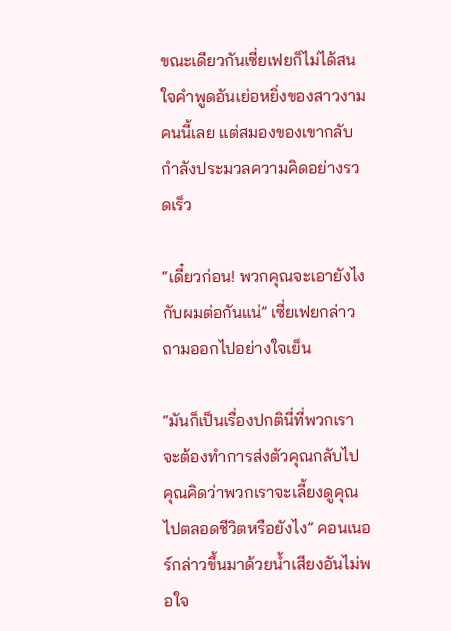ขณะเดียวกันเซี่ยเฟยก็ไม่ได้สนใจคำพูดอันเย่อหยิ่งของสาวงามคนนี้เลย แต่สมองของเขากลับกำลังประมวลความคิดอย่างรวดเร็ว

“เดี๋ยวก่อน! พวกคุณจะเอายังไงกับผมต่อกันแน่” เซี่ยเฟยกล่าวถามออกไปอย่างใจเย็น

“มันก็เป็นเรื่องปกตินี่ที่พวกเราจะต้องทำการส่งตัวคุณกลับไป คุณคิดว่าพวกเราจะเลี้ยงดูคุณไปตลอดชีวิตหรือยังไง” คอนเนอร์กล่าวขึ้นมาด้วยน้ำเสียงอันไม่พอใจ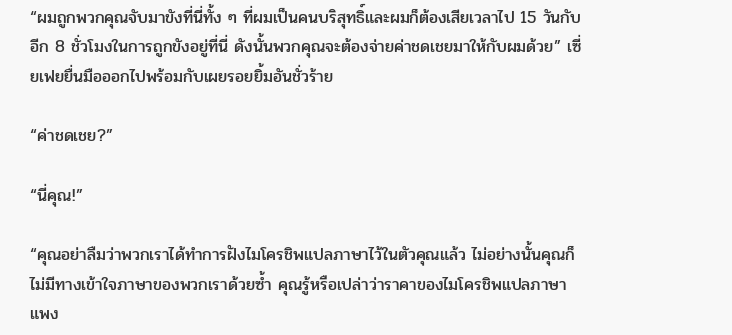“ผมถูกพวกคุณจับมาขังที่นี่ทั้ง ๆ ที่ผมเป็นคนบริสุทธิ์และผมก็ต้องเสียเวลาไป 15 วันกับอีก 8 ชั่วโมงในการถูกขังอยู่ที่นี่ ดังนั้นพวกคุณจะต้องจ่ายค่าชดเชยมาให้กับผมด้วย” เซี่ยเฟยยื่นมือออกไปพร้อมกับเผยรอยยิ้มอันชั่วร้าย

“ค่าชดเชย?”

“นี่คุณ!”

“คุณอย่าลืมว่าพวกเราได้ทำการฝังไมโครชิพแปลภาษาไว้ในตัวคุณแล้ว ไม่อย่างนั้นคุณก็ไม่มีทางเข้าใจภาษาของพวกเราด้วยซ้ำ คุณรู้หรือเปล่าว่าราคาของไมโครชิพแปลภาษาแพง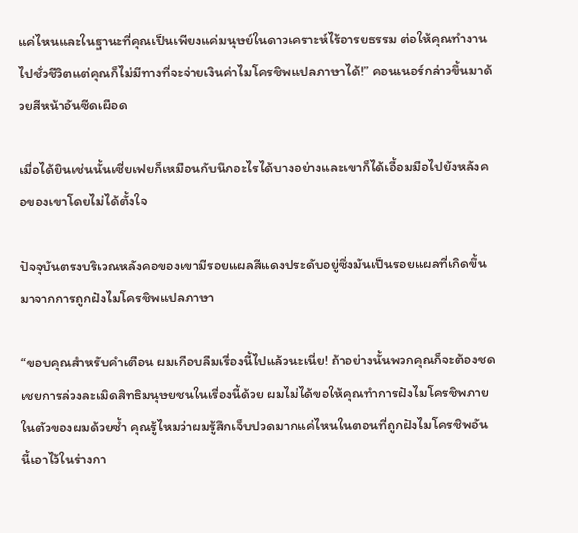แค่ไหนและในฐานะที่คุณเป็นเพียงแค่มนุษย์ในดาวเคราะห์ไร้อารยธรรม ต่อให้คุณทำงานไปชั่วชีวิตแต่คุณก็ไม่มีทางที่จะจ่ายเงินค่าไมโครชิพแปลภาษาได้!” คอนเนอร์กล่าวขึ้นมาด้วยสีหน้าอันซีดเผือด

เมื่อได้ยินเช่นนั้นเซี่ยเฟยก็เหมือนกับนึกอะไรได้บางอย่างและเขาก็ได้เอื้อมมือไปยังหลังคอของเขาโดยไม่ได้ตั้งใจ

ปัจจุบันตรงบริเวณหลังคอของเขามีรอยแผลสีแดงประดับอยู่ซึ่งมันเป็นรอยแผลที่เกิดขึ้นมาจากการถูกฝังไมโครชิพแปลภาษา

“ขอบคุณสำหรับคำเตือน ผมเกือบลืมเรื่องนี้ไปแล้วนะเนี่ย! ถ้าอย่างนั้นพวกคุณก็จะต้องชดเชยการล่วงละเมิดสิทธิมนุษยชนในเรื่องนี้ด้วย ผมไม่ได้ขอให้คุณทำการฝังไมโครชิพภายในตัวของผมด้วยซ้ำ คุณรู้ไหมว่าผมรู้สึกเจ็บปวดมากแค่ไหนในตอนที่ถูกฝังไมโครชิพอันนี้เอาไว้ในร่างกา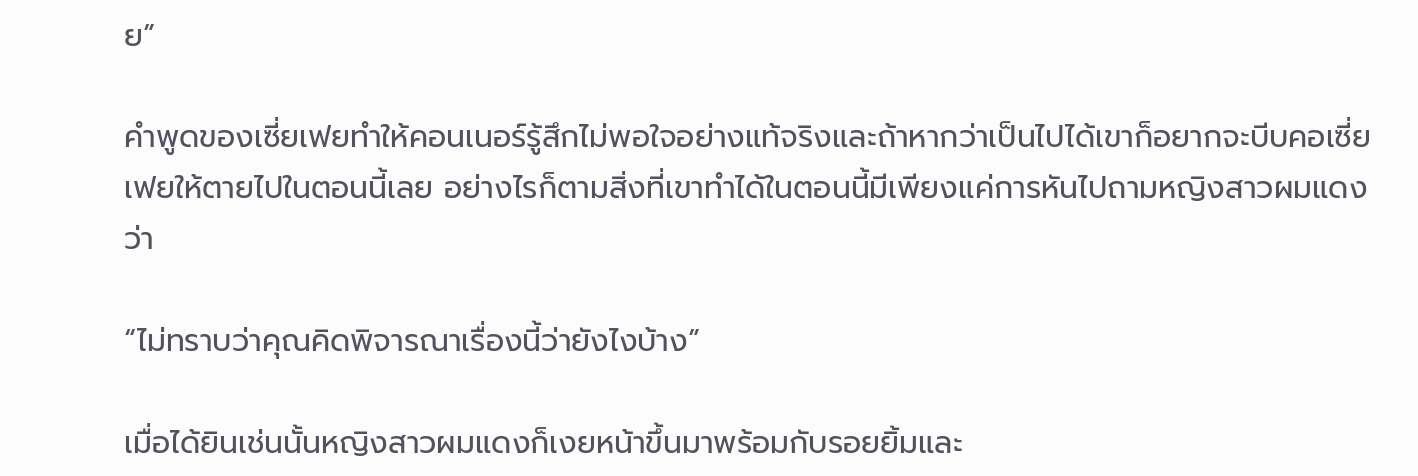ย”

คำพูดของเซี่ยเฟยทำให้คอนเนอร์รู้สึกไม่พอใจอย่างแท้จริงและถ้าหากว่าเป็นไปได้เขาก็อยากจะบีบคอเซี่ยเฟยให้ตายไปในตอนนี้เลย อย่างไรก็ตามสิ่งที่เขาทำได้ในตอนนี้มีเพียงแค่การหันไปถามหญิงสาวผมแดงว่า

“ไม่ทราบว่าคุณคิดพิจารณาเรื่องนี้ว่ายังไงบ้าง”

เมื่อได้ยินเช่นนั้นหญิงสาวผมแดงก็เงยหน้าขึ้นมาพร้อมกับรอยยิ้มและ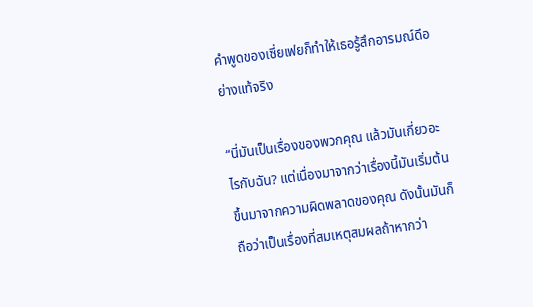คำพูดของเซี่ยเฟยก็ทำให้เธอรู้สึกอารมณ์ดีอย่างแท้จริง

“นี่มันเป็นเรื่องของพวกคุณ แล้วมันเกี่ยวอะไรกับฉัน? แต่เนื่องมาจากว่าเรื่องนี้มันเริ่มต้นขึ้นมาจากความผิดพลาดของคุณ ดังนั้นมันก็ถือว่าเป็นเรื่องที่สมเหตุสมผลถ้าหากว่า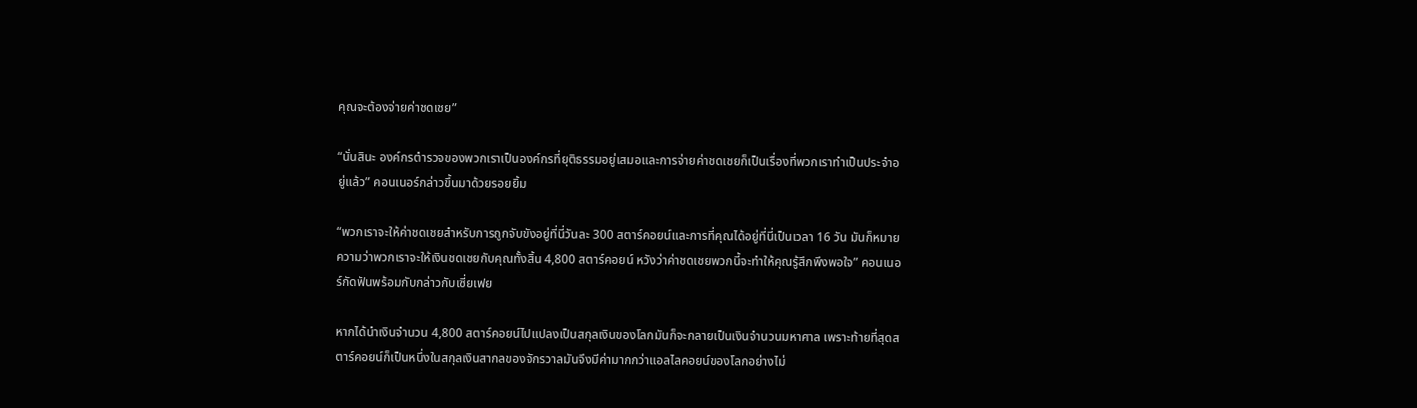คุณจะต้องจ่ายค่าชดเชย”

“นั่นสินะ องค์กรตำรวจของพวกเราเป็นองค์กรที่ยุติธรรมอยู่เสมอและการจ่ายค่าชดเชยก็เป็นเรื่องที่พวกเราทำเป็นประจำอยู่แล้ว” คอนเนอร์กล่าวขึ้นมาด้วยรอยยิ้ม

“พวกเราจะให้ค่าชดเชยสำหรับการถูกจับขังอยู่ที่นี่วันละ 300 สตาร์คอยน์และการที่คุณได้อยู่ที่นี่เป็นเวลา 16 วัน มันก็หมายความว่าพวกเราจะให้เงินชดเชยกับคุณทั้งสิ้น 4,800 สตาร์คอยน์ หวังว่าค่าชดเชยพวกนี้จะทำให้คุณรู้สึกพึงพอใจ” คอนเนอร์กัดฟันพร้อมกับกล่าวกับเซี่ยเฟย

หากได้นำเงินจำนวน 4,800 สตาร์คอยน์ไปแปลงเป็นสกุลเงินของโลกมันก็จะกลายเป็นเงินจำนวนมหาศาล เพราะท้ายที่สุดสตาร์คอยน์ก็เป็นหนึ่งในสกุลเงินสากลของจักรวาลมันจึงมีค่ามากกว่าแอลไลคอยน์ของโลกอย่างไม่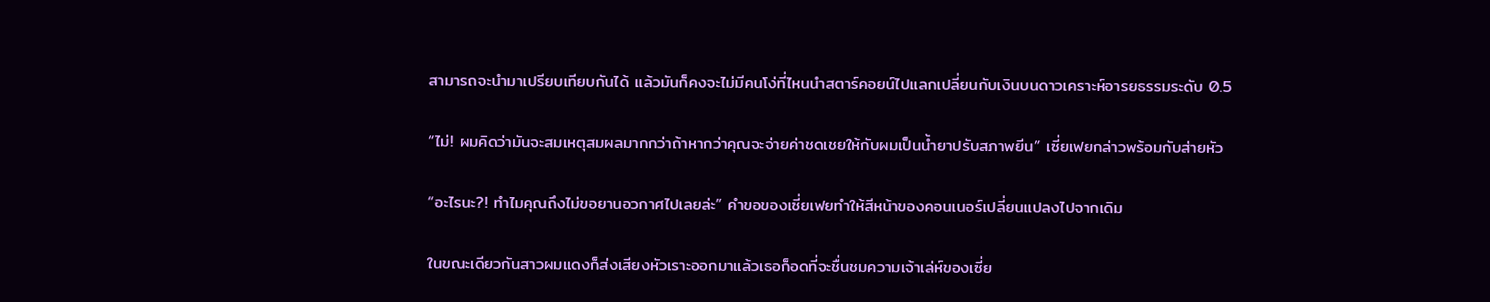สามารถจะนำมาเปรียบเทียบกันได้ แล้วมันก็คงจะไม่มีคนโง่ที่ไหนนำสตาร์คอยน์ไปแลกเปลี่ยนกับเงินบนดาวเคราะห์อารยธรรมระดับ 0.5

“ไม่! ผมคิดว่ามันจะสมเหตุสมผลมากกว่าถ้าหากว่าคุณจะจ่ายค่าชดเชยให้กับผมเป็นน้ำยาปรับสภาพยีน” เซี่ยเฟยกล่าวพร้อมกับส่ายหัว

“อะไรนะ?! ทำไมคุณถึงไม่ขอยานอวกาศไปเลยล่ะ” คำขอของเซี่ยเฟยทำให้สีหน้าของคอนเนอร์เปลี่ยนแปลงไปจากเดิม

ในขณะเดียวกันสาวผมแดงก็ส่งเสียงหัวเราะออกมาแล้วเธอก็อดที่จะชื่นชมความเจ้าเล่ห์ของเซี่ย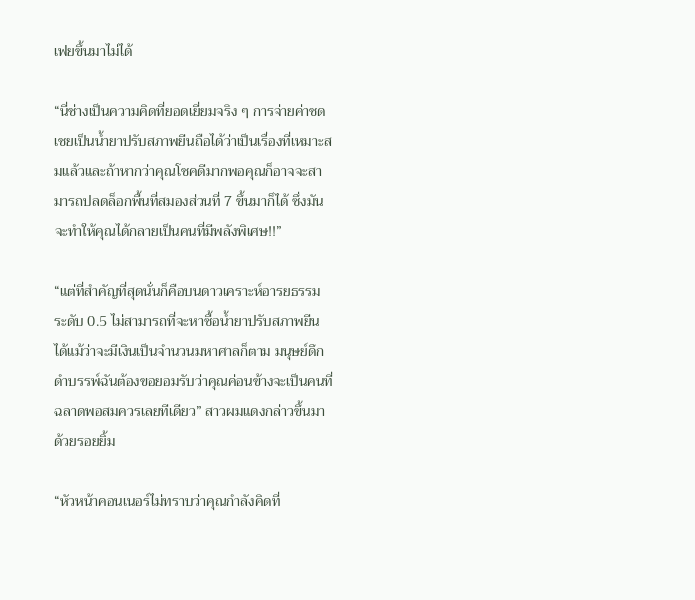เฟยขึ้นมาไม่ได้

“นี่ช่างเป็นความคิดที่ยอดเยี่ยมจริง ๆ การจ่ายค่าชดเชยเป็นน้ำยาปรับสภาพยีนถือได้ว่าเป็นเรื่องที่เหมาะสมแล้วและถ้าหากว่าคุณโชคดีมากพอคุณก็อาจจะสามารถปลดล็อกพื้นที่สมองส่วนที่ 7 ขึ้นมาก็ได้ ซึ่งมันจะทำให้คุณได้กลายเป็นคนที่มีพลังพิเศษ!!”

“แต่ที่สำคัญที่สุดนั่นก็คือบนดาวเคราะห์อารยธรรมระดับ 0.5 ไม่สามารถที่จะหาซื้อน้ำยาปรับสภาพยีนได้แม้ว่าจะมีเงินเป็นจำนวนมหาศาลก็ตาม มนุษย์ดึกดำบรรพ์ฉันต้องขอยอมรับว่าคุณค่อนข้างจะเป็นคนที่ฉลาดพอสมควรเลยทีเดียว” สาวผมแดงกล่าวขึ้นมาด้วยรอยยิ้ม

“หัวหน้าคอนเนอร์ไม่ทราบว่าคุณกำลังคิดที่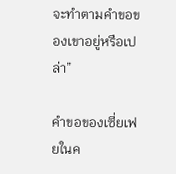จะทำตามคำขอของเขาอยู่หรือเปล่า”

คำขอของเซี่ยเฟยในค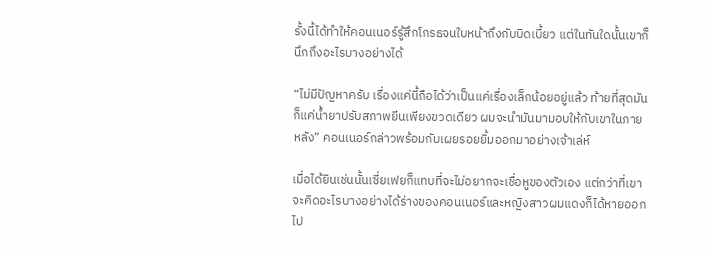รั้งนี้ได้ทำให้คอนเนอร์รู้สึกโกรธจนใบหน้าถึงกับบิดเบี้ยว แต่ในทันใดนั้นเขาก็นึกถึงอะไรบางอย่างได้

“ไม่มีปัญหาครับ เรื่องแค่นี้ถือได้ว่าเป็นแค่เรื่องเล็กน้อยอยู่แล้ว ท้ายที่สุดมันก็แค่น้ำยาปรับสภาพยีนเพียงขวดเดียว ผมจะนำมันมามอบให้กับเขาในภายหลัง” คอนเนอร์กล่าวพร้อมกับเผยรอยยิ้มออกมาอย่างเจ้าเล่ห์

เมื่อได้ยินเช่นนั้นเซี่ยเฟยก็แทบที่จะไม่อยากจะเชื่อหูของตัวเอง แต่กว่าที่เขาจะคิดอะไรบางอย่างได้ร่างของคอนเนอร์และหญิงสาวผมแดงก็ได้หายออกไป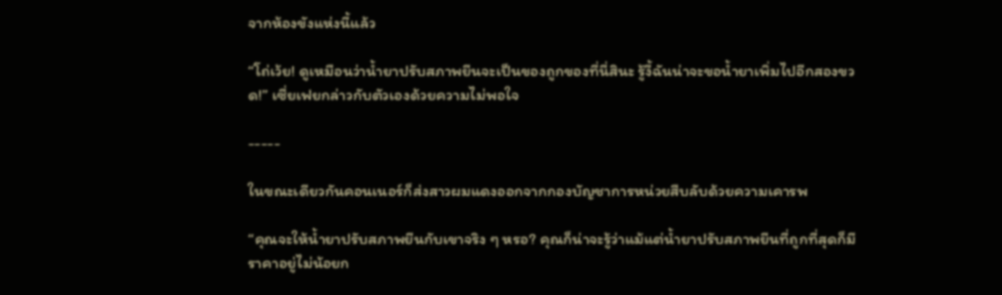จากห้องขังแห่งนี้แล้ว

“โถ่เว้ย! ดูเหมือนว่าน้ำยาปรับสภาพยีนจะเป็นของถูกของที่นี่สินะ รู้งี้ฉันน่าจะขอน้ำยาเพิ่มไปอีกสองขวด!” เซี่ยเฟยกล่าวกับตัวเองด้วยความไม่พอใจ

-----

ในขณะเดียวกันคอนเนอร์ก็ส่งสาวผมแดงออกจากกองบัญชาการหน่วยสืบลับด้วยความเคารพ

“คุณจะให้น้ำยาปรับสภาพยีนกับเขาจริง ๆ หรอ? คุณก็น่าจะรู้ว่าแม้แต่น้ำยาปรับสภาพยีนที่ถูกที่สุดก็มีราคาอยู่ไม่น้อยก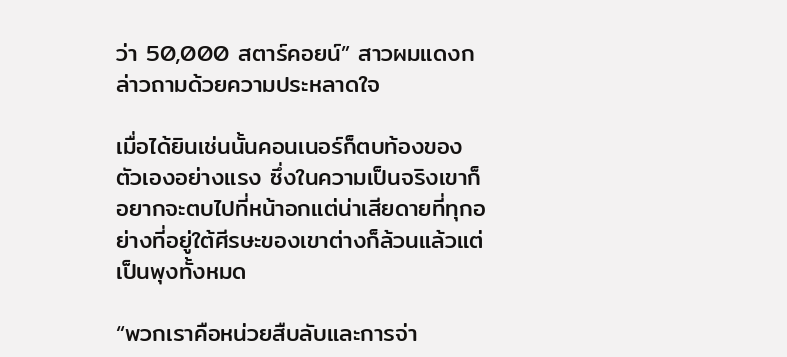ว่า 50,000 สตาร์คอยน์” สาวผมแดงกล่าวถามด้วยความประหลาดใจ

เมื่อได้ยินเช่นนั้นคอนเนอร์ก็ตบท้องของตัวเองอย่างแรง ซึ่งในความเป็นจริงเขาก็อยากจะตบไปที่หน้าอกแต่น่าเสียดายที่ทุกอย่างที่อยู่ใต้ศีรษะของเขาต่างก็ล้วนแล้วแต่เป็นพุงทั้งหมด

“พวกเราคือหน่วยสืบลับและการจ่า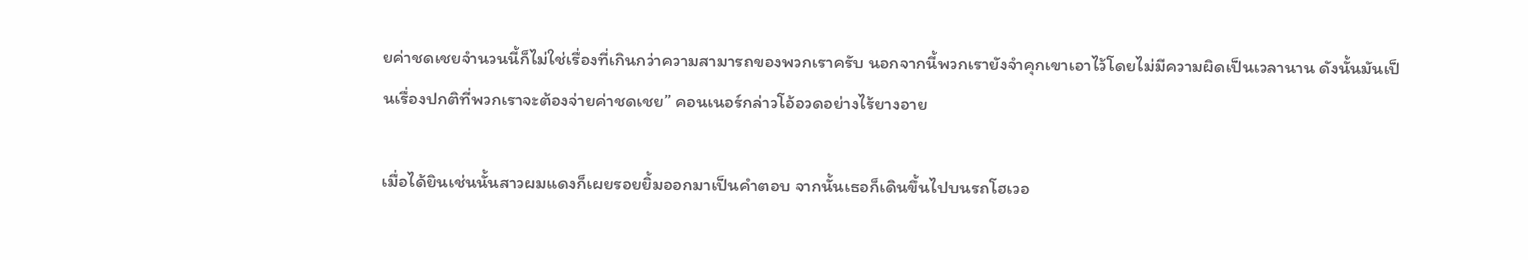ยค่าชดเชยจำนวนนี้ก็ไม่ใช่เรื่องที่เกินกว่าความสามารถของพวกเราครับ นอกจากนี้พวกเรายังจำคุกเขาเอาไว้โดยไม่มีความผิดเป็นเวลานาน ดังนั้นมันเป็นเรื่องปกติที่พวกเราจะต้องจ่ายค่าชดเชย” คอนเนอร์กล่าวโอ้อวดอย่างไร้ยางอาย

เมื่อได้ยินเช่นนั้นสาวผมแดงก็เผยรอยยิ้มออกมาเป็นคำตอบ จากนั้นเธอก็เดินขึ้นไปบนรถโฮเวอ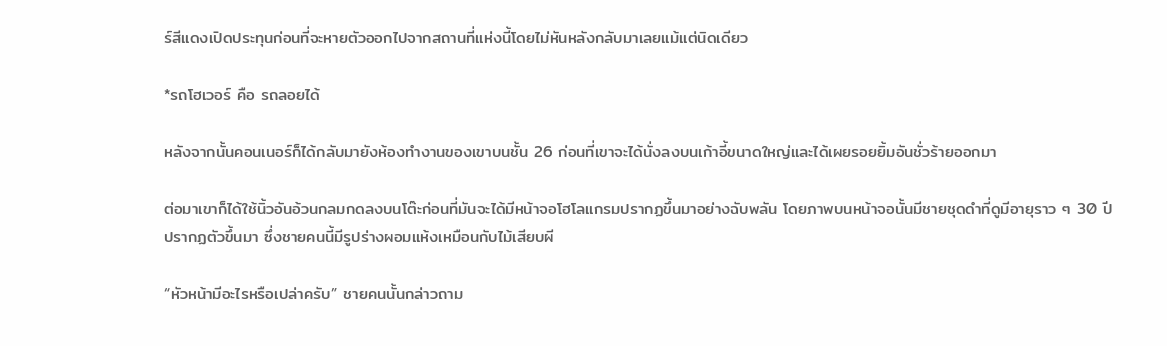ร์สีแดงเปิดประทุนก่อนที่จะหายตัวออกไปจากสถานที่แห่งนี้โดยไม่หันหลังกลับมาเลยแม้แต่นิดเดียว

*รถโฮเวอร์ คือ รถลอยได้

หลังจากนั้นคอนเนอร์ก็ได้กลับมายังห้องทำงานของเขาบนชั้น 26 ก่อนที่เขาจะได้นั่งลงบนเก้าอี้ขนาดใหญ่และได้เผยรอยยิ้มอันชั่วร้ายออกมา

ต่อมาเขาก็ได้ใช้นิ้วอันอ้วนกลมกดลงบนโต๊ะก่อนที่มันจะได้มีหน้าจอโฮโลแกรมปรากฏขึ้นมาอย่างฉับพลัน โดยภาพบนหน้าจอนั้นมีชายชุดดำที่ดูมีอายุราว ๆ 30 ปีปรากฏตัวขึ้นมา ซึ่งชายคนนี้มีรูปร่างผอมแห้งเหมือนกับไม้เสียบผี

“หัวหน้ามีอะไรหรือเปล่าครับ” ชายคนนั้นกล่าวถาม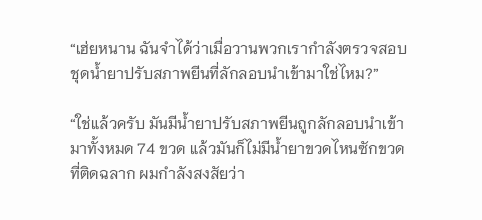“เฮ่ยหนาน ฉันจำได้ว่าเมื่อวานพวกเรากำลังตรวจสอบชุดน้ำยาปรับสภาพยีนที่ลักลอบนำเข้ามาใช่ไหม?”

“ใช่แล้วครับ มันมีน้ำยาปรับสภาพยีนถูกลักลอบนำเข้ามาทั้งหมด 74 ขวด แล้วมันก็ไม่มีน้ำยาขวดไหนซักขวดที่ติดฉลาก ผมกำลังสงสัยว่า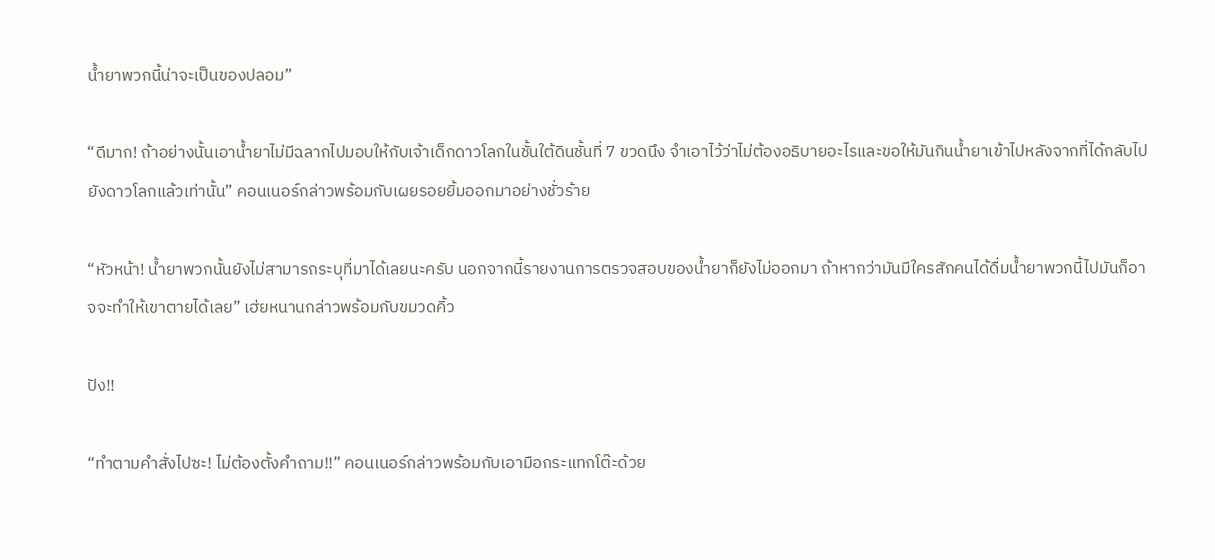น้ำยาพวกนี้น่าจะเป็นของปลอม”

“ดีมาก! ถ้าอย่างนั้นเอาน้ำยาไม่มีฉลากไปมอบให้กับเจ้าเด็กดาวโลกในชั้นใต้ดินชั้นที่ 7 ขวดนึง จำเอาไว้ว่าไม่ต้องอธิบายอะไรและขอให้มันกินน้ำยาเข้าไปหลังจากที่ได้กลับไปยังดาวโลกแล้วเท่านั้น” คอนเนอร์กล่าวพร้อมกับเผยรอยยิ้มออกมาอย่างชั่วร้าย

“หัวหน้า! น้ำยาพวกนั้นยังไม่สามารถระบุที่มาได้เลยนะครับ นอกจากนี้รายงานการตรวจสอบของน้ำยาก็ยังไม่ออกมา ถ้าหากว่ามันมีใครสักคนได้ดื่มน้ำยาพวกนี้ไปมันก็อาจจะทำให้เขาตายได้เลย” เฮ่ยหนานกล่าวพร้อมกับขมวดคิ้ว

ปัง!!

“ทำตามคำสั่งไปซะ! ไม่ต้องตั้งคำถาม!!” คอนเนอร์กล่าวพร้อมกับเอามือกระแทกโต๊ะด้วย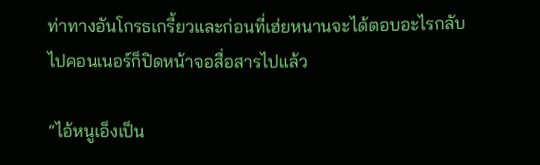ท่าทางอันโกรธเกรี้ยวและก่อนที่เฮ่ยหนานจะได้ตอบอะไรกลับไปคอนเนอร์ก็ปิดหน้าจอสื่อสารไปแล้ว

“ไอ้หนูเอ็งเป็น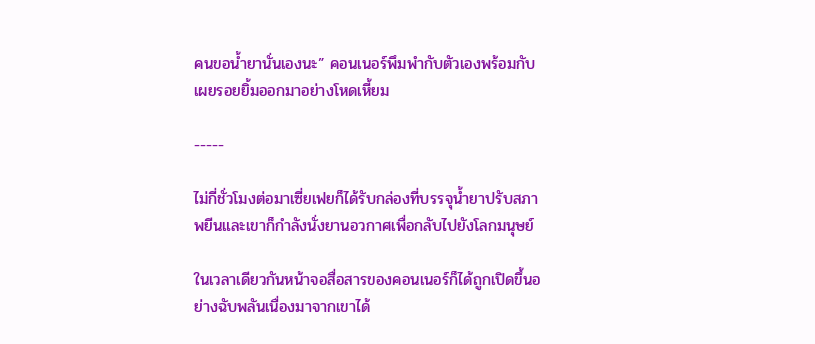คนขอน้ำยานั่นเองนะ” คอนเนอร์พึมพำกับตัวเองพร้อมกับเผยรอยยิ้มออกมาอย่างโหดเหี้ยม

-----

ไม่กี่ชั่วโมงต่อมาเซี่ยเฟยก็ได้รับกล่องที่บรรจุน้ำยาปรับสภาพยีนและเขาก็กำลังนั่งยานอวกาศเพื่อกลับไปยังโลกมนุษย์

ในเวลาเดียวกันหน้าจอสื่อสารของคอนเนอร์ก็ได้ถูกเปิดขึ้นอย่างฉับพลันเนื่องมาจากเขาได้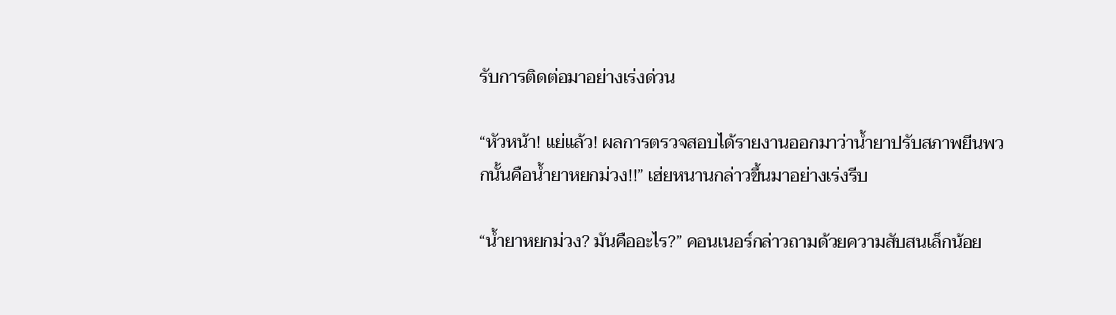รับการติดต่อมาอย่างเร่งด่วน

“หัวหน้า! แย่แล้ว! ผลการตรวจสอบได้รายงานออกมาว่าน้ำยาปรับสภาพยีนพวกนั้นคือน้ำยาหยกม่วง!!” เฮ่ยหนานกล่าวขึ้นมาอย่างเร่งรีบ

“น้ำยาหยกม่วง? มันคืออะไร?” คอนเนอร์กล่าวถามด้วยความสับสนเล็กน้อย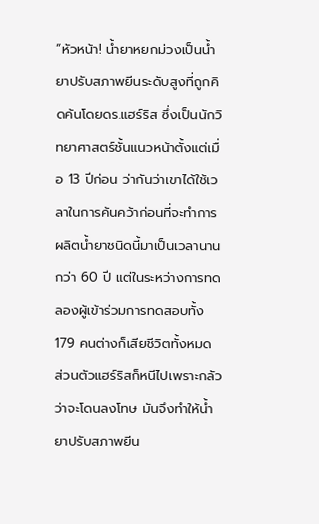“หัวหน้า! น้ำยาหยกม่วงเป็นน้ำยาปรับสภาพยีนระดับสูงที่ถูกคิดค้นโดยดร.แฮร์ริส ซึ่งเป็นนักวิทยาศาสตร์ชั้นแนวหน้าตั้งแต่เมื่อ 13 ปีก่อน ว่ากันว่าเขาได้ใช้เวลาในการค้นคว้าก่อนที่จะทำการผลิตน้ำยาชนิดนี้มาเป็นเวลานานกว่า 60 ปี แต่ในระหว่างการทดลองผู้เข้าร่วมการทดสอบทั้ง 179 คนต่างก็เสียชีวิตทั้งหมด ส่วนตัวแฮร์ริสก็หนีไปเพราะกลัวว่าจะโดนลงโทษ มันจึงทำให้น้ำยาปรับสภาพยีน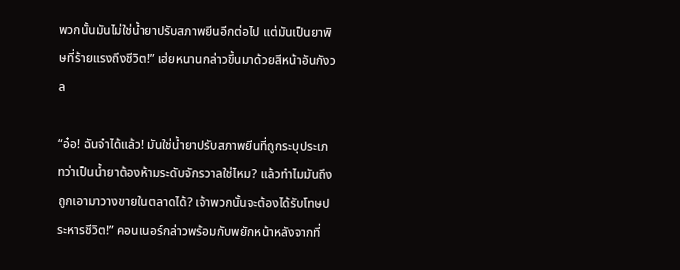พวกนั้นมันไม่ใช่น้ำยาปรับสภาพยีนอีกต่อไป แต่มันเป็นยาพิษที่ร้ายแรงถึงชีวิต!” เฮ่ยหนานกล่าวขึ้นมาด้วยสีหน้าอันกังวล

“อ๋อ! ฉันจำได้แล้ว! มันใช่น้ำยาปรับสภาพยีนที่ถูกระบุประเภทว่าเป็นน้ำยาต้องห้ามระดับจักรวาลใช่ไหม? แล้วทำไมมันถึงถูกเอามาวางขายในตลาดได้? เจ้าพวกนั้นจะต้องได้รับโทษประหารชีวิต!” คอนเนอร์กล่าวพร้อมกับพยักหน้าหลังจากที่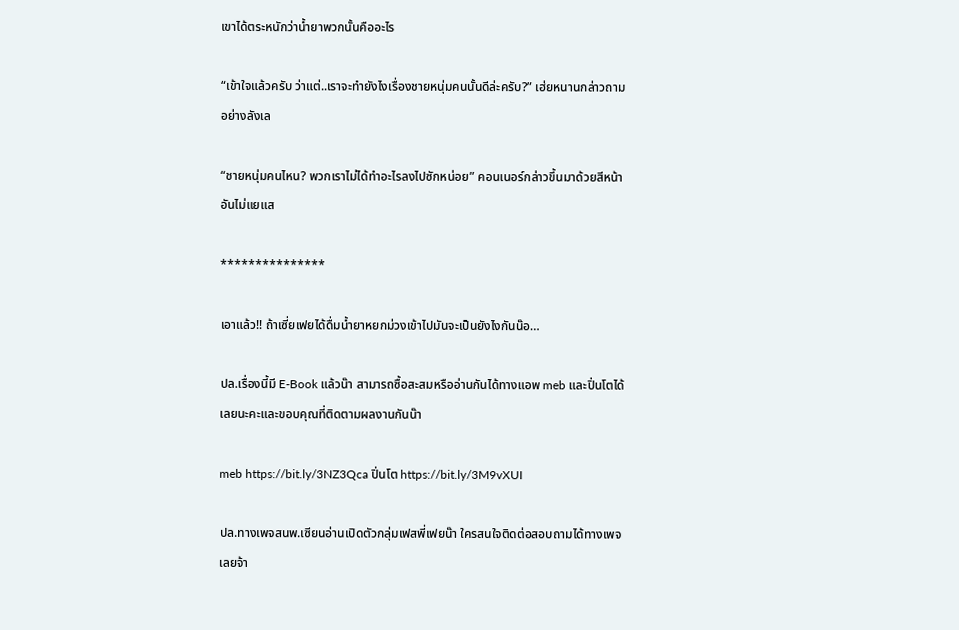เขาได้ตระหนักว่าน้ำยาพวกนั้นคืออะไร

“เข้าใจแล้วครับ ว่าแต่..เราจะทำยังไงเรื่องชายหนุ่มคนนั้นดีล่ะครับ?” เฮ่ยหนานกล่าวถามอย่างลังเล

“ชายหนุ่มคนไหน? พวกเราไม่ได้ทำอะไรลงไปซักหน่อย” คอนเนอร์กล่าวขึ้นมาด้วยสีหน้าอันไม่แยแส

***************

เอาแล้ว!! ถ้าเซี่ยเฟยได้ดื่มน้ำยาหยกม่วงเข้าไปมันจะเป็นยังไงกันน๊อ…

ปล.เรื่องนี้มี E-Book แล้วน๊า สามารถซื้อสะสมหรืออ่านกันได้ทางแอพ meb และปิ่นโตได้เลยนะคะและขอบคุณที่ติดตามผลงานกันน๊า

meb https://bit.ly/3NZ3Qca ปิ่นโต https://bit.ly/3M9vXUI

ปล.ทางเพจสนพ.เซียนอ่านเปิดตัวกลุ่มเฟสพี่เฟยน๊า ใครสนใจติดต่อสอบถามได้ทางเพจเลยจ้า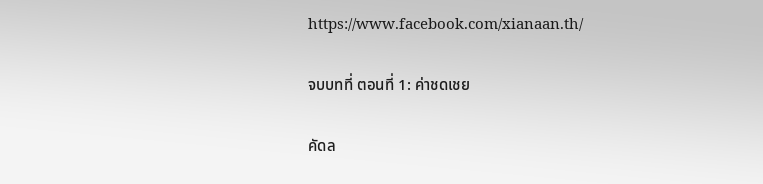https://www.facebook.com/xianaan.th/

จบบทที่ ตอนที่ 1: ค่าชดเชย

คัดล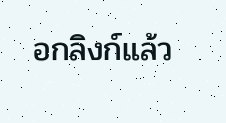อกลิงก์แล้ว